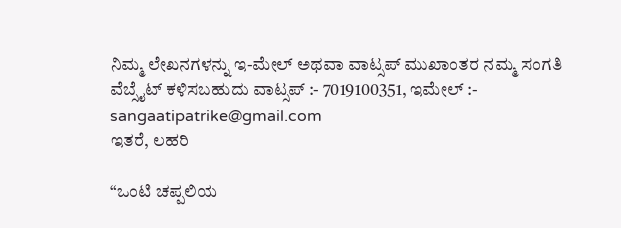ನಿಮ್ಮ ಲೇಖನಗಳನ್ನು ಇ-ಮೇಲ್ ಅಥವಾ ವಾಟ್ಸಪ್ ಮುಖಾಂತರ ನಮ್ಮ ಸಂಗತಿ ವೆಬ್ಸೈಟ್ ಕಳಿಸಬಹುದು ವಾಟ್ಸಪ್‌ :- 7019100351, ಇಮೇಲ್ :- sangaatipatrike@gmail.com
ಇತರೆ, ಲಹರಿ

“ಒಂಟಿ ಚಪ್ಪಲಿಯ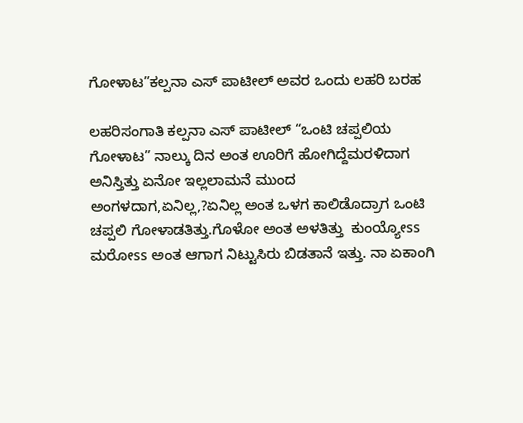ಗೋಳಾಟ”ಕಲ್ಪನಾ ಎಸ್‌ ಪಾಟೀಲ್‌ ಅವರ ಒಂದು ಲಹರಿ ಬರಹ

ಲಹರಿಸಂಗಾತಿ ಕಲ್ಪನಾ ಎಸ್‌ ಪಾಟೀಲ್‌ “ಒಂಟಿ ಚಪ್ಪಲಿಯ ಗೋಳಾಟ” ನಾಲ್ಕು ದಿನ ಅಂತ ಊರಿಗೆ ಹೋಗಿದ್ದೆಮರಳಿದಾಗ ಅನಿಸ್ತಿತ್ತು ಏನೋ ಇಲ್ಲಲಾಮನೆ ಮುಂದ ಅಂಗಳದಾಗ,ಏನಿಲ್ಲ,?ಏನಿಲ್ಲ ಅಂತ ಒಳಗ ಕಾಲಿಡೊದ್ರಾಗ ಒಂಟಿ ಚಪ್ಪಲಿ ಗೋಳಾಡತಿತ್ತು.ಗೊಳೋ ಅಂತ ಅಳತಿತ್ತು  ಕುಂಯ್ಯೋss ಮರೋss ಅಂತ ಆಗಾಗ ನಿಟ್ಟುಸಿರು ಬಿಡತಾನೆ ಇತ್ತು. ನಾ ಏಕಾಂಗಿ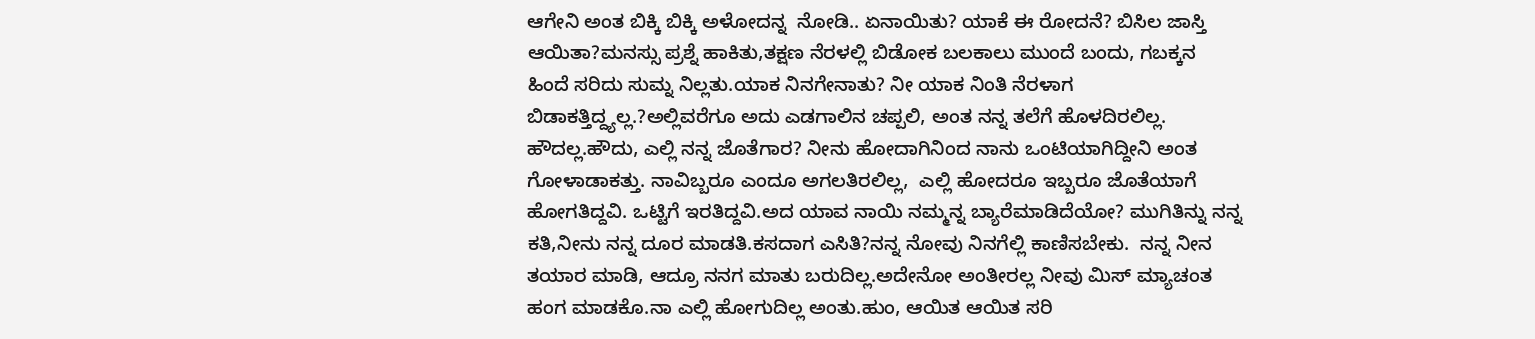ಆಗೇನಿ ಅಂತ ಬಿಕ್ಕಿ ಬಿಕ್ಕಿ ಅಳೋದನ್ನ  ನೋಡಿ.. ಏನಾಯಿತು? ಯಾಕೆ ಈ ರೋದನೆ? ಬಿಸಿಲ ಜಾಸ್ತಿ ಆಯಿತಾ?ಮನಸ್ಸು ಪ್ರಶ್ನೆ ಹಾಕಿತು,ತಕ್ಷಣ ನೆರಳಲ್ಲಿ ಬಿಡೋಕ ಬಲಕಾಲು ಮುಂದೆ ಬಂದು, ಗಬಕ್ಕನ ಹಿಂದೆ ಸರಿದು ಸುಮ್ನ ನಿಲ್ಲತು.ಯಾಕ ನಿನಗೇನಾತು? ನೀ ಯಾಕ ನಿಂತಿ ನೆರಳಾಗ ಬಿಡಾಕತ್ತಿದ್ದ್ಯಲ್ಲ.?ಅಲ್ಲಿವರೆಗೂ ಅದು ಎಡಗಾಲಿನ ಚಪ್ಪಲಿ, ಅಂತ ನನ್ನ ತಲೆಗೆ ಹೊಳದಿರಲಿಲ್ಲ. ಹೌದಲ್ಲ.ಹೌದು, ಎಲ್ಲಿ ನನ್ನ ಜೊತೆಗಾರ? ನೀನು ಹೋದಾಗಿನಿಂದ ನಾನು ಒಂಟಿಯಾಗಿದ್ದೀನಿ ಅಂತ ಗೋಳಾಡಾಕತ್ತು. ನಾವಿಬ್ಬರೂ ಎಂದೂ ಅಗಲತಿರಲಿಲ್ಲ,  ಎಲ್ಲಿ ಹೋದರೂ ಇಬ್ಬರೂ ಜೊತೆಯಾಗೆ ಹೋಗತಿದ್ದವಿ. ಒಟ್ಟಿಗೆ ಇರತಿದ್ದವಿ.ಅದ ಯಾವ ನಾಯಿ ನಮ್ಮನ್ನ ಬ್ಯಾರೆಮಾಡಿದೆಯೋ? ಮುಗಿತಿನ್ನು ನನ್ನ ಕತಿ,ನೀನು ನನ್ನ ದೂರ ಮಾಡತಿ.ಕಸದಾಗ ಎಸಿತಿ?ನನ್ನ ನೋವು ನಿನಗೆಲ್ಲಿ ಕಾಣಿಸಬೇಕು.  ನನ್ನ ನೀನ ತಯಾರ ಮಾಡಿ, ಆದ್ರೂ ನನಗ ಮಾತು ಬರುದಿಲ್ಲ.ಅದೇನೋ ಅಂತೀರಲ್ಲ ನೀವು ಮಿಸ್ ಮ್ಯಾಚಂತ ಹಂಗ ಮಾಡಕೊ.ನಾ ಎಲ್ಲಿ ಹೋಗುದಿಲ್ಲ ಅಂತು.ಹುಂ, ಆಯಿತ ಆಯಿತ ಸರಿ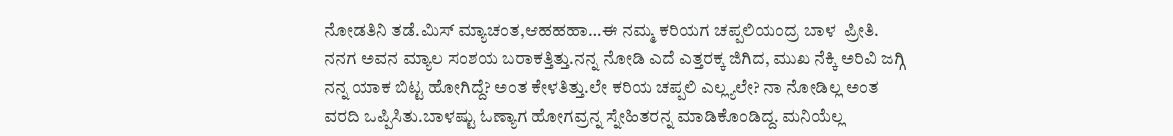ನೋಡತಿನಿ ತಡೆ.ಮಿಸ್ ಮ್ಯಾಚಂತ,ಆಹಹಹಾ…ಈ ನಮ್ಮ ಕರಿಯಗ ಚಪ್ಪಲಿಯಂದ್ರ ಬಾಳ  ಪ್ರೀತಿ. ನನಗ ಅವನ ಮ್ಯಾಲ ಸಂಶಯ ಬರಾಕತ್ತಿತ್ತು.ನನ್ನ ನೋಡಿ ಎದೆ ಎತ್ತರಕ್ಕ ಜಿಗಿದ, ಮುಖ ನೆಕ್ಕಿ ಅರಿವಿ ಜಗ್ಗಿ ನನ್ನ ಯಾಕ ಬಿಟ್ಟ ಹೋಗಿದ್ದೆ? ಅಂತ ಕೇಳತಿತ್ತು.ಲೇ ಕರಿಯ ಚಪ್ಪಲಿ ಎಲ್ಲ್ಯಲೇ? ನಾ ನೋಡಿಲ್ಲ ಅಂತ ವರದಿ ಒಪ್ಪಿಸಿತು.ಬಾಳಷ್ಟು ಓಣ್ಯಾಗ ಹೋಗವ್ರನ್ನ ಸ್ನೇಹಿತರನ್ನ ಮಾಡಿಕೊಂಡಿದ್ದ. ಮನಿಯೆಲ್ಲ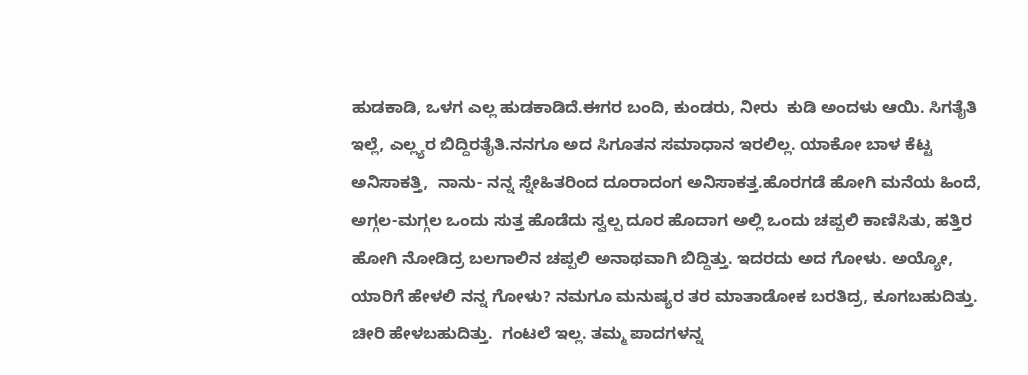ಹುಡಕಾಡಿ, ಒಳಗ ಎಲ್ಲ ಹುಡಕಾಡಿದೆ.ಈಗರ ಬಂದಿ, ಕುಂಡರು, ನೀರು  ಕುಡಿ ಅಂದಳು ಆಯಿ. ಸಿಗತೈತಿ ಇಲ್ಲೆ, ಎಲ್ಲ್ಯರ ಬಿದ್ದಿರತೈತಿ.ನನಗೂ ಅದ ಸಿಗೂತನ ಸಮಾಧಾನ ಇರಲಿಲ್ಲ. ಯಾಕೋ ಬಾಳ ಕೆಟ್ಟ ಅನಿಸಾಕತ್ತಿ,  ನಾನು- ನನ್ನ ಸ್ನೇಹಿತರಿಂದ ದೂರಾದಂಗ ಅನಿಸಾಕತ್ತ.ಹೊರಗಡೆ ಹೋಗಿ ಮನೆಯ ಹಿಂದೆ, ಅಗ್ಗಲ-ಮಗ್ಗಲ ಒಂದು ಸುತ್ತ ಹೊಡೆದು ಸ್ವಲ್ಪ ದೂರ ಹೊದಾಗ ಅಲ್ಲಿ ಒಂದು ಚಪ್ಪಲಿ ಕಾಣಿಸಿತು, ಹತ್ತಿರ ಹೋಗಿ ನೋಡಿದ್ರ ಬಲಗಾಲಿನ ಚಪ್ಪಲಿ ಅನಾಥವಾಗಿ ಬಿದ್ದಿತ್ತು. ಇದರದು ಅದ ಗೋಳು. ಅಯ್ಯೋ, ಯಾರಿಗೆ ಹೇಳಲಿ ನನ್ನ ಗೋಳು? ನಮಗೂ ಮನುಷ್ಯರ ತರ ಮಾತಾಡೋಕ ಬರತಿದ್ರ, ಕೂಗಬಹುದಿತ್ತು. ಚೀರಿ ಹೇಳಬಹುದಿತ್ತು.  ಗಂಟಲೆ ಇಲ್ಲ. ತಮ್ಮ ಪಾದಗಳನ್ನ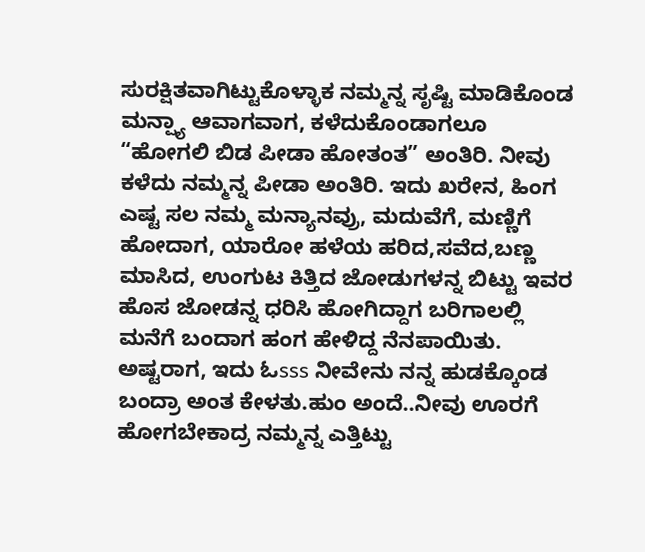ಸುರಕ್ಷಿತವಾಗಿಟ್ಟುಕೊಳ್ಳಾಕ ನಮ್ಮನ್ನ ಸೃಷ್ಟಿ ಮಾಡಿಕೊಂಡ ಮನ್ಷ್ಯಾ ಆವಾಗವಾಗ, ಕಳೆದುಕೊಂಡಾಗಲೂ “ಹೋಗಲಿ ಬಿಡ ಪೀಡಾ ಹೋತಂತ” ಅಂತಿರಿ. ನೀವು ಕಳೆದು ನಮ್ಮನ್ನ ಪೀಡಾ ಅಂತಿರಿ. ಇದು ಖರೇನ, ಹಿಂಗ ಎಷ್ಟ ಸಲ ನಮ್ಮ ಮನ್ಯಾನವ್ರು, ಮದುವೆಗೆ, ಮಣ್ಣಿಗೆ ಹೋದಾಗ, ಯಾರೋ ಹಳೆಯ ಹರಿದ,ಸವೆದ,ಬಣ್ಣ ಮಾಸಿದ, ಉಂಗುಟ ಕಿತ್ತಿದ ಜೋಡುಗಳನ್ನ ಬಿಟ್ಟು ಇವರ ಹೊಸ ಜೋಡನ್ನ ಧರಿಸಿ ಹೋಗಿದ್ದಾಗ ಬರಿಗಾಲಲ್ಲಿ ಮನೆಗೆ ಬಂದಾಗ ಹಂಗ ಹೇಳಿದ್ದ ನೆನಪಾಯಿತು. ಅಷ್ಟರಾಗ, ಇದು ಓsss ನೀವೇನು ನನ್ನ ಹುಡಕ್ಕೊಂಡ ಬಂದ್ರಾ ಅಂತ ಕೇಳತು.ಹುಂ ಅಂದೆ..ನೀವು ಊರಗೆ ಹೋಗಬೇಕಾದ್ರ ನಮ್ಮನ್ನ ಎತ್ತಿಟ್ಟು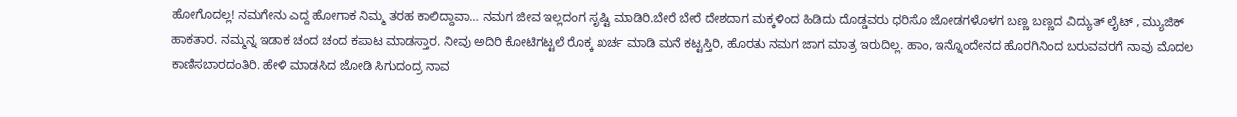ಹೋಗೊದಲ್ಲ! ನಮಗೇನು ಎದ್ದ ಹೋಗಾಕ ನಿಮ್ಮ ತರಹ ಕಾಲಿದ್ದಾವಾ… ನಮಗ ಜೀವ ಇಲ್ಲದಂಗ ಸೃಷ್ಟಿ ಮಾಡಿರಿ.ಬೇರೆ ಬೇರೆ ದೇಶದಾಗ ಮಕ್ಕಳಿಂದ ಹಿಡಿದು ದೊಡ್ಡವರು ಧರಿಸೊ ಜೋಡಗಳೊಳಗ ಬಣ್ಣ ಬಣ್ಣದ ವಿದ್ಯುತ್ ಲೈಟ್ , ಮ್ಯುಜಿಕ್ ಹಾಕತಾರ. ನಮ್ಮನ್ನ ಇಡಾಕ ಚಂದ ಚಂದ ಕಪಾಟ ಮಾಡಸ್ತಾರ. ನೀವು ಅದಿರಿ ಕೋಟಿಗಟ್ಟಲೆ ರೊಕ್ಕ ಖರ್ಚ ಮಾಡಿ ಮನೆ ಕಟ್ಟಸ್ತಿರಿ, ಹೊರತು ನಮಗ ಜಾಗ ಮಾತ್ರ ಇರುದಿಲ್ಲ. ಹಾಂ, ಇನ್ನೊಂದೇನದ ಹೊರಗಿನಿಂದ ಬರುವವರಗೆ ನಾವು ಮೊದಲ ಕಾಣಿಸಬಾರದಂತಿರಿ. ಹೇಳಿ ಮಾಡಸಿದ ಜೋಡಿ ಸಿಗುದಂದ್ರ ನಾವ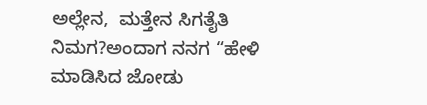ಅಲ್ಲೇನ,  ಮತ್ತೇನ ಸಿಗತೈತಿ ನಿಮಗ?ಅಂದಾಗ ನನಗ “ಹೇಳಿ ಮಾಡಿಸಿದ ಜೋಡು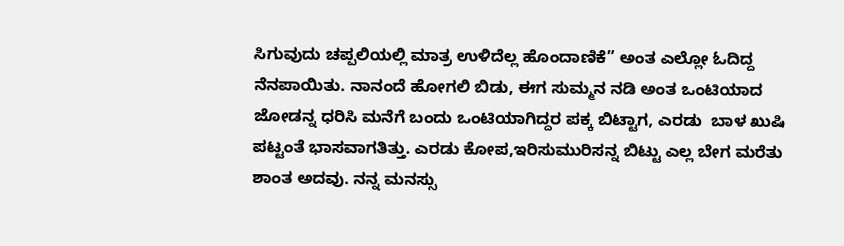ಸಿಗುವುದು ಚಪ್ಪಲಿಯಲ್ಲಿ ಮಾತ್ರ ಉಳಿದೆಲ್ಲ ಹೊಂದಾಣಿಕೆ” ಅಂತ ಎಲ್ಲೋ ಓದಿದ್ದ ನೆನಪಾಯಿತು. ನಾನಂದೆ ಹೋಗಲಿ ಬಿಡು, ಈಗ ಸುಮ್ಮನ ನಡಿ ಅಂತ ಒಂಟಿಯಾದ ಜೋಡನ್ನ ಧರಿಸಿ ಮನೆಗೆ ಬಂದು ಒಂಟಿಯಾಗಿದ್ದರ ಪಕ್ಕ ಬಿಟ್ಟಾಗ, ಎರಡು  ಬಾಳ ಖುಷಿ ಪಟ್ಟಂತೆ ಭಾಸವಾಗತಿತ್ತು. ಎರಡು ಕೋಪ,ಇರಿಸುಮುರಿಸನ್ನ ಬಿಟ್ಟು ಎಲ್ಲ ಬೇಗ ಮರೆತು ಶಾಂತ ಅದವು. ನನ್ನ ಮನಸ್ಸು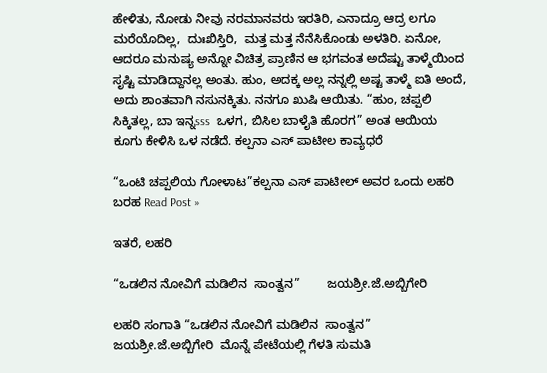ಹೇಳಿತು, ನೋಡು ನೀವು ನರಮಾನವರು ಇರತಿರಿ, ಎನಾದ್ರೂ ಆದ್ರ ಲಗೂ ಮರೆಯೊದಿಲ್ಲ,  ದುಃಖಿಸ್ತಿರಿ,  ಮತ್ತ ಮತ್ತ ನೆನೆಸಿಕೊಂಡು ಅಳತಿರಿ. ಏನೋ, ಆದರೂ ಮನುಷ್ಯ ಅನ್ನೋ ವಿಚಿತ್ರ ಪ್ರಾಣಿನ ಆ ಭಗವಂತ ಅದೆಷ್ಟು ತಾಳ್ಮೆಯಿಂದ ಸೃಷ್ಟಿ ಮಾಡಿದ್ದಾನಲ್ಲ ಅಂತು. ಹುಂ, ಅದಕ್ಕ ಅಲ್ಲ ನನ್ನಲ್ಲಿ ಅಷ್ಟ ತಾಳ್ಮೆ ಐತಿ ಅಂದೆ, ಅದು ಶಾಂತವಾಗಿ ನಸುನಕ್ಕಿತು. ನನಗೂ ಖುಷಿ ಆಯಿತು. “ಹುಂ, ಚಪ್ಪಲಿ ಸಿಕ್ಕಿತಲ್ಲ, ಬಾ ಇನ್ನsss  ಒಳಗ, ಬಿಸಿಲ ಬಾಳೈತಿ ಹೊರಗ” ಅಂತ ಆಯಿಯ ಕೂಗು ಕೇಳಿಸಿ ಒಳ ನಡೆದೆ. ಕಲ್ಪನಾ ಎಸ್ ಪಾಟೀಲ ಕಾವ್ಯಧರೆ

“ಒಂಟಿ ಚಪ್ಪಲಿಯ ಗೋಳಾಟ”ಕಲ್ಪನಾ ಎಸ್‌ ಪಾಟೀಲ್‌ ಅವರ ಒಂದು ಲಹರಿ ಬರಹ Read Post »

ಇತರೆ, ಲಹರಿ

“ಒಡಲಿನ ನೋವಿಗೆ ಮಡಿಲಿನ  ಸಾಂತ್ವನ”        ಜಯಶ್ರೀ.ಜೆ.ಅಬ್ಬಿಗೇರಿ

ಲಹರಿ ಸಂಗಾತಿ “ಒಡಲಿನ ನೋವಿಗೆ ಮಡಿಲಿನ  ಸಾಂತ್ವನ”        ಜಯಶ್ರೀ.ಜೆ.ಅಬ್ಬಿಗೇರಿ  ಮೊನ್ನೆ ಪೇಟೆಯಲ್ಲಿ ಗೆಳತಿ ಸುಮತಿ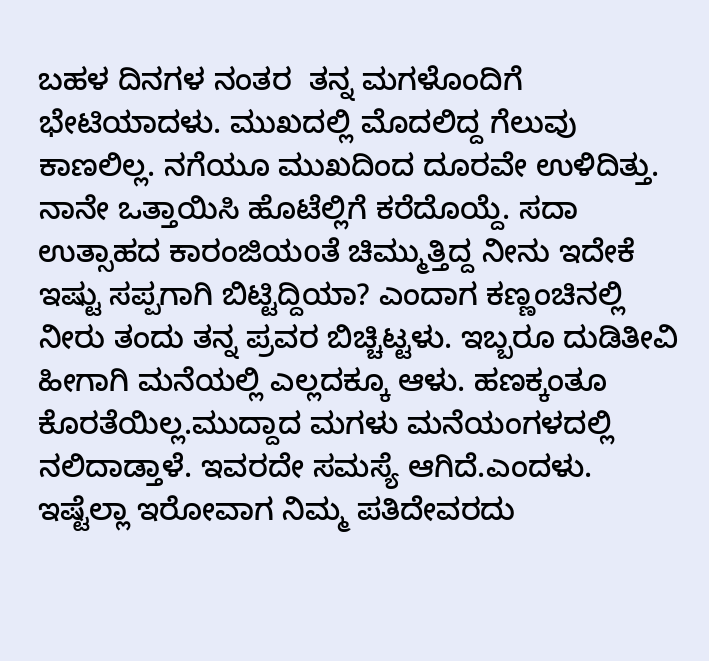ಬಹಳ ದಿನಗಳ ನಂತರ  ತನ್ನ ಮಗಳೊಂದಿಗೆ ಭೇಟಿಯಾದಳು. ಮುಖದಲ್ಲಿ ಮೊದಲಿದ್ದ ಗೆಲುವು ಕಾಣಲಿಲ್ಲ. ನಗೆಯೂ ಮುಖದಿಂದ ದೂರವೇ ಉಳಿದಿತ್ತು. ನಾನೇ ಒತ್ತಾಯಿಸಿ ಹೊಟೆಲ್ಲಿಗೆ ಕರೆದೊಯ್ದೆ. ಸದಾ ಉತ್ಸಾಹದ ಕಾರಂಜಿಯoತೆ ಚಿಮ್ಮುತ್ತಿದ್ದ ನೀನು ಇದೇಕೆ ಇಷ್ಟು ಸಪ್ಪಗಾಗಿ ಬಿಟ್ಟಿದ್ದಿಯಾ? ಎಂದಾಗ ಕಣ್ಣಂಚಿನಲ್ಲಿ ನೀರು ತಂದು ತನ್ನ ಪ್ರವರ ಬಿಚ್ಚಿಟ್ಟಳು. ಇಬ್ಬರೂ ದುಡಿತೀವಿ ಹೀಗಾಗಿ ಮನೆಯಲ್ಲಿ ಎಲ್ಲದಕ್ಕೂ ಆಳು. ಹಣಕ್ಕಂತೂ ಕೊರತೆಯಿಲ್ಲ.ಮುದ್ದಾದ ಮಗಳು ಮನೆಯಂಗಳದಲ್ಲಿ ನಲಿದಾಡ್ತಾಳೆ. ಇವರದೇ ಸಮಸ್ಯೆ ಆಗಿದೆ.ಎಂದಳು.  ಇಷ್ಟೆಲ್ಲಾ ಇರೋವಾಗ ನಿಮ್ಮ ಪತಿದೇವರದು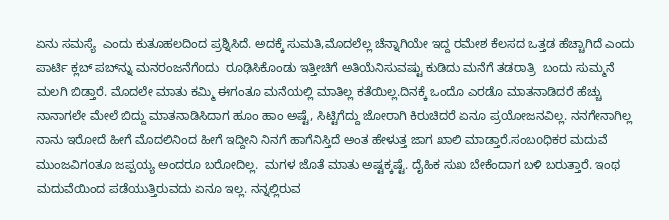ಏನು ಸಮಸ್ಯೆ  ಎಂದು ಕುತೂಹಲದಿಂದ ಪ್ರಶ್ನಿಸಿದೆ. ಅದಕ್ಕೆ ಸುಮತಿ,ಮೊದಲೆಲ್ಲ ಚೆನ್ನಾಗಿಯೇ ಇದ್ದ ರಮೇಶ ಕೆಲಸದ ಒತ್ತಡ ಹೆಚ್ಚಾಗಿದೆ ಎಂದು  ಪಾರ್ಟಿ ಕ್ಲಬ್ ಪಬ್‌ನ್ನು ಮನರಂಜನೆಗೆoದು  ರೂಢಿಸಿಕೊಂಡು ಇತ್ತೀಚಿಗೆ ಅತಿಯೆನಿಸುವಷ್ಟು ಕುಡಿದು ಮನೆಗೆ ತಡರಾತ್ರಿ  ಬಂದು ಸುಮ್ಮನೆ ಮಲಗಿ ಬಿಡ್ತಾರೆ. ಮೊದಲೇ ಮಾತು ಕಮ್ಮಿ ಈಗಂತೂ ಮನೆಯಲ್ಲಿ ಮಾತಿಲ್ಲ ಕತೆಯಿಲ್ಲ.ದಿನಕ್ಕೆ ಒಂದೊ ಎರಡೊ ಮಾತನಾಡಿದರೆ ಹೆಚ್ಚು  ನಾನಾಗಲೇ ಮೇಲೆ ಬಿದ್ದು ಮಾತನಾಡಿಸಿದಾಗ ಹೂಂ ಹಾಂ ಅಷ್ಟೆ, ಸಿಟ್ಟಿಗೆದ್ದು ಜೋರಾಗಿ ಕಿರುಚಿದರೆ ಏನೂ ಪ್ರಯೋಜನವಿಲ್ಲ. ನನಗೇನಾಗಿಲ್ಲ ನಾನು ಇರೋದೆ ಹೀಗೆ ಮೊದಲಿನಿಂದ ಹೀಗೆ ಇದ್ದೀನಿ ನಿನಗೆ ಹಾಗೆನಿಸ್ತಿದೆ ಅಂತ ಹೇಳುತ್ತ ಜಾಗ ಖಾಲಿ ಮಾಡ್ತಾರೆ.ಸಂಬoಧಿಕರ ಮದುವೆ ಮುಂಜವಿಗoತೂ ಜಪ್ಪಯ್ಯ ಅಂದರೂ ಬರೋದಿಲ್ಲ.  ಮಗಳ ಜೊತೆ ಮಾತು ಅಷ್ಟಕ್ಕಷ್ಟೆ. ದೈಹಿಕ ಸುಖ ಬೇಕೆಂದಾಗ ಬಳಿ ಬರುತ್ತಾರೆ. ಇಂಥ ಮದುವೆಯಿಂದ ಪಡೆಯುತ್ತಿರುವದು ಏನೂ ಇಲ್ಲ. ನನ್ನಲ್ಲಿರುವ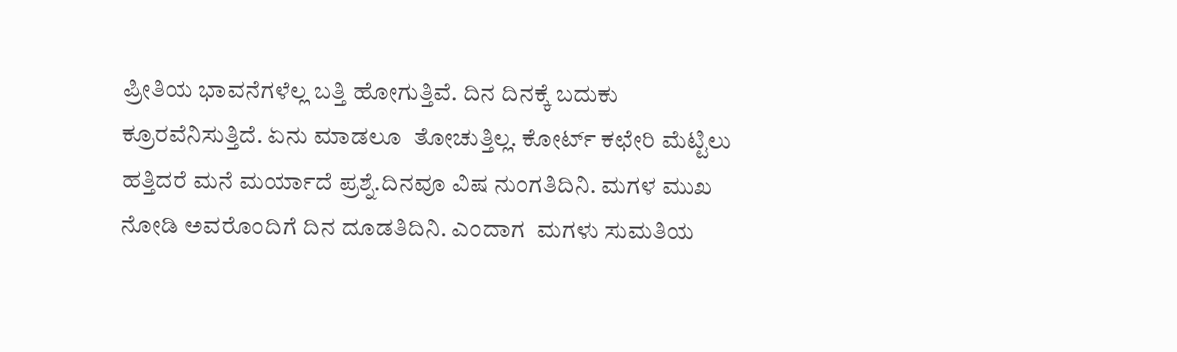ಪ್ರೀತಿಯ ಭಾವನೆಗಳೆಲ್ಲ ಬತ್ತಿ ಹೋಗುತ್ತಿವೆ. ದಿನ ದಿನಕ್ಕೆ ಬದುಕು ಕ್ರೂರವೆನಿಸುತ್ತಿದೆ. ಏನು ಮಾಡಲೂ  ತೋಚುತ್ತಿಲ್ಲ. ಕೋರ್ಟ್ ಕಛೇರಿ ಮೆಟ್ಟಿಲು  ಹತ್ತಿದರೆ ಮನೆ ಮರ್ಯಾದೆ ಪ್ರಶ್ನೆ.ದಿನವೂ ವಿಷ ನುಂಗತಿದಿನಿ. ಮಗಳ ಮುಖ ನೋಡಿ ಅವರೊಂದಿಗೆ ದಿನ ದೂಡತಿದಿನಿ. ಎಂದಾಗ  ಮಗಳು ಸುಮತಿಯ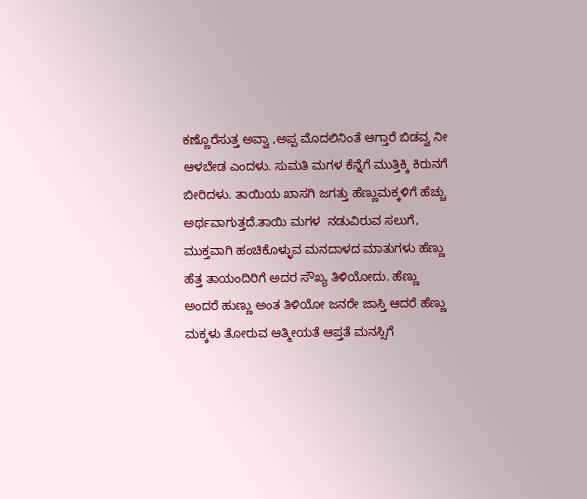ಕಣ್ಣೊರೆಸುತ್ತ ಅವ್ವಾ ,ಅಪ್ಪ ಮೊದಲಿನಿಂತೆ ಆಗ್ತಾರೆ ಬಿಡವ್ವ ನೀ ಆಳಬೇಡ ಎಂದಳು. ಸುಮತಿ ಮಗಳ ಕೆನ್ನೆಗೆ ಮುತ್ತಿಕ್ಕಿ ಕಿರುನಗೆ ಬೀರಿದಳು. ತಾಯಿಯ ಖಾಸಗಿ ಜಗತ್ತು ಹೆಣ್ಣುಮಕ್ಕಳಿಗೆ ಹೆಚ್ಚು ಅರ್ಥವಾಗುತ್ತದೆ.ತಾಯಿ ಮಗಳ  ನಡುವಿರುವ ಸಲುಗೆ, ಮುಕ್ತವಾಗಿ ಹಂಚಿಕೊಳ್ಳುವ ಮನದಾಳದ ಮಾತುಗಳು ಹೆಣ್ಣು ಹೆತ್ತ ತಾಯಂದಿರಿಗೆ ಅದರ ಸೌಖ್ಯ ತಿಳಿಯೋದು. ಹೆಣ್ಣು ಅಂದರೆ ಹುಣ್ಣು ಅಂತ ತಿಳಿಯೋ ಜನರೇ ಜಾಸ್ತಿ ಆದರೆ ಹೆಣ್ಣು ಮಕ್ಕಳು ತೋರುವ ಆತ್ಮೀಯತೆ ಆಪ್ತತೆ ಮನಸ್ಸಿಗೆ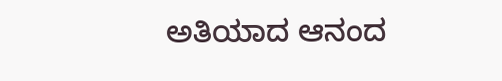ಅತಿಯಾದ ಆನಂದ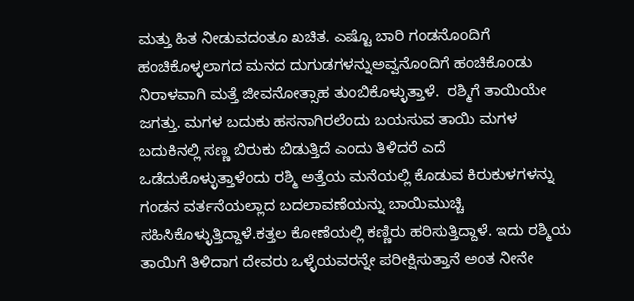ಮತ್ತು ಹಿತ ನೀಡುವದಂತೂ ಖಚಿತ. ಎಷ್ಟೊ ಬಾರಿ ಗಂಡನೊoದಿಗೆ ಹಂಚಿಕೊಳ್ಳಲಾಗದ ಮನದ ದುಗುಡಗಳನ್ನುಅವ್ವನೊಂದಿಗೆ ಹಂಚಿಕೊoಡು ನಿರಾಳವಾಗಿ ಮತ್ತೆ ಜೀವನೋತ್ಸಾಹ ತುಂಬಿಕೊಳ್ಳುತ್ತಾಳೆ.  ರಶ್ಮಿಗೆ ತಾಯಿಯೇ ಜಗತ್ತು. ಮಗಳ ಬದುಕು ಹಸನಾಗಿರಲೆಂದು ಬಯಸುವ ತಾಯಿ ಮಗಳ ಬದುಕಿನಲ್ಲಿ ಸಣ್ಣ ಬಿರುಕು ಬಿಡುತ್ತಿದೆ ಎಂದು ತಿಳಿದರೆ ಎದೆ ಒಡೆದುಕೊಳ್ಳುತ್ತಾಳೆಂದು ರಶ್ಮಿ ಅತ್ತೆಯ ಮನೆಯಲ್ಲಿ ಕೊಡುವ ಕಿರುಕುಳಗಳನ್ನು ಗಂಡನ ವರ್ತನೆಯಲ್ಲಾದ ಬದಲಾವಣೆಯನ್ನು ಬಾಯಿಮುಚ್ಚಿ ಸಹಿಸಿಕೊಳ್ಳುತ್ತಿದ್ದಾಳೆ.ಕತ್ತಲ ಕೋಣೆಯಲ್ಲಿ ಕಣ್ಣಿರು ಹರಿಸುತ್ತಿದ್ದಾಳೆ. ಇದು ರಶ್ಮಿಯ ತಾಯಿಗೆ ತಿಳಿದಾಗ ದೇವರು ಒಳ್ಳೆಯವರನ್ನೇ ಪರೀಕ್ಷಿಸುತ್ತಾನೆ ಅಂತ ನೀನೇ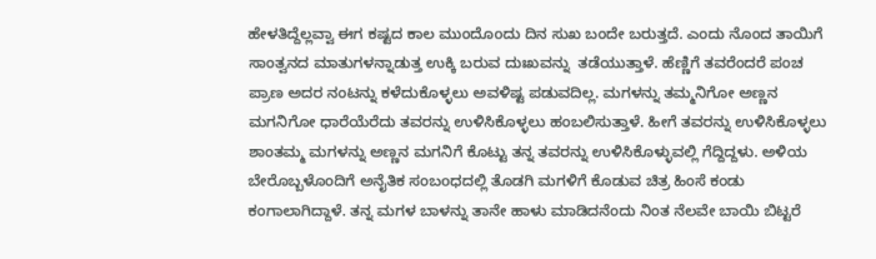ಹೇಳತಿದ್ದೆಲ್ಲವ್ವಾ ಈಗ ಕಷ್ಟದ ಕಾಲ ಮುಂದೊoದು ದಿನ ಸುಖ ಬಂದೇ ಬರುತ್ತದೆ. ಎಂದು ನೊಂದ ತಾಯಿಗೆ ಸಾಂತ್ವನದ ಮಾತುಗಳನ್ನಾಡುತ್ತ ಉಕ್ಕಿ ಬರುವ ದುಃಖವನ್ನು  ತಡೆಯುತ್ತಾಳೆ. ಹೆಣ್ಣಿಗೆ ತವರೆಂದರೆ ಪಂಚ ಪ್ರಾಣ ಅದರ ನಂಟನ್ನು ಕಳೆದುಕೊಳ್ಳಲು ಅವಳಿಷ್ಟ ಪಡುವದಿಲ್ಲ. ಮಗಳನ್ನು ತಮ್ಮನಿಗೋ ಅಣ್ಣನ ಮಗನಿಗೋ ಧಾರೆಯೆರೆದು ತವರನ್ನು ಉಳಿಸಿಕೊಳ್ಳಲು ಹಂಬಲಿಸುತ್ತಾಳೆ. ಹೀಗೆ ತವರನ್ನು ಉಳಿಸಿಕೊಳ್ಳಲು ಶಾಂತಮ್ಮ ಮಗಳನ್ನು ಅಣ್ಣನ ಮಗನಿಗೆ ಕೊಟ್ಟು ತನ್ನ ತವರನ್ನು ಉಳಿಸಿಕೊಳ್ಳುವಲ್ಲಿ ಗೆದ್ದಿದ್ದಳು. ಅಳಿಯ ಬೇರೊಬ್ಬಳೊಂದಿಗೆ ಅನೈತಿಕ ಸಂಬoಧದಲ್ಲಿ ತೊಡಗಿ ಮಗಳಿಗೆ ಕೊಡುವ ಚಿತ್ರ ಹಿಂಸೆ ಕಂಡು ಕಂಗಾಲಾಗಿದ್ದಾಳೆ. ತನ್ನ ಮಗಳ ಬಾಳನ್ನು ತಾನೇ ಹಾಳು ಮಾಡಿದನೆಂದು ನಿಂತ ನೆಲವೇ ಬಾಯಿ ಬಿಟ್ಟರೆ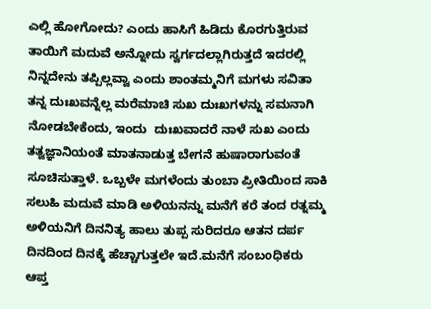ಎಲ್ಲಿ ಹೋಗೋದು? ಎಂದು ಹಾಸಿಗೆ ಹಿಡಿದು ಕೊರಗುತ್ತಿರುವ ತಾಯಿಗೆ ಮದುವೆ ಅನ್ನೋದು ಸ್ವರ್ಗದಲ್ಲಾಗಿರುತ್ತದೆ ಇದರಲ್ಲಿ ನಿನ್ನದೇನು ತಪ್ಪಿಲ್ಲವ್ವಾ ಎಂದು ಶಾಂತಮ್ಮನಿಗೆ ಮಗಳು ಸವಿತಾ ತನ್ನ ದುಃಖವನ್ನೆಲ್ಲ ಮರೆಮಾಚಿ ಸುಖ ದುಃಖಗಳನ್ನು ಸಮನಾಗಿ ನೋಡಬೇಕೆಂದು, ಇಂದು  ದುಃಖವಾದರೆ ನಾಳೆ ಸುಖ ಎಂದು ತತ್ವಜ್ಞಾನಿಯಂತೆ ಮಾತನಾಡುತ್ತ ಬೇಗನೆ ಹುಷಾರಾಗುವಂತೆ ಸೂಚಿಸುತ್ತಾಳೆ. ಒಬ್ಬಳೇ ಮಗಳೆಂದು ತುಂಬಾ ಪ್ರೀತಿಯಿಂದ ಸಾಕಿ ಸಲುಹಿ ಮದುವೆ ಮಾಡಿ ಅಳಿಯನನ್ನು ಮನೆಗೆ ಕರೆ ತಂದ ರತ್ನಮ್ಮ ಅಳಿಯನಿಗೆ ದಿನನಿತ್ಯ ಹಾಲು ತುಪ್ಪ ಸುರಿದರೂ ಆತನ ದರ್ಪ ದಿನದಿಂದ ದಿನಕ್ಕೆ ಹೆಚ್ಚಾಗುತ್ತಲೇ ಇದೆ.ಮನೆಗೆ ಸಂಬoಧಿಕರು ಆಪ್ತ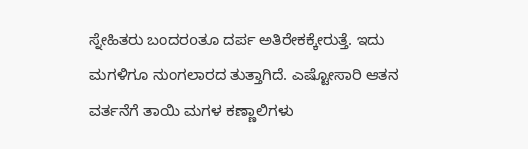ಸ್ನೇಹಿತರು ಬಂದರoತೂ ದರ್ಪ ಅತಿರೇಕಕ್ಕೇರುತ್ತೆ. ಇದು  ಮಗಳಿಗೂ ನುಂಗಲಾರದ ತುತ್ತಾಗಿದೆ. ಎಷ್ಟೋಸಾರಿ ಆತನ ವರ್ತನೆಗೆ ತಾಯಿ ಮಗಳ ಕಣ್ಣಾಲಿಗಳು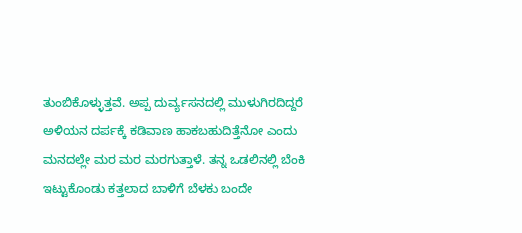ತುಂಬಿಕೊಳ್ಳುತ್ತವೆ. ಅಪ್ಪ ದುರ್ವ್ಯಸನದಲ್ಲಿ ಮುಳುಗಿರದಿದ್ದರೆ ಅಳಿಯನ ದರ್ಪಕ್ಕೆ ಕಡಿವಾಣ ಹಾಕಬಹುದಿತ್ತೆನೋ ಎಂದು ಮನದಲ್ಲೇ ಮರ ಮರ ಮರಗುತ್ತಾಳೆ. ತನ್ನ ಒಡಲಿನಲ್ಲಿ ಬೆಂಕಿ ಇಟ್ಟುಕೊಂಡು ಕತ್ತಲಾದ ಬಾಳಿಗೆ ಬೆಳಕು ಬಂದೇ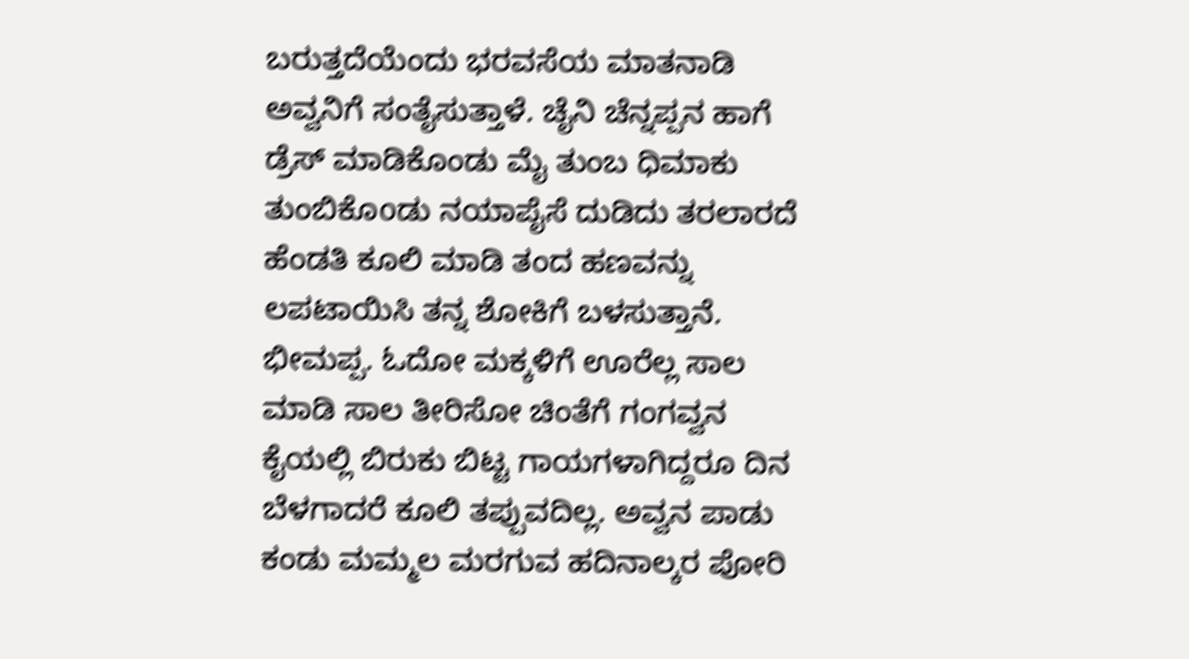ಬರುತ್ತದೆಯೆಂದು ಭರವಸೆಯ ಮಾತನಾಡಿ ಅವ್ವನಿಗೆ ಸಂತೈಸುತ್ತಾಳೆ. ಚೈನಿ ಚೆನ್ನಪ್ಪನ ಹಾಗೆ ಡ್ರೆಸ್ ಮಾಡಿಕೊಂಡು ಮೈ ತುಂಬ ಧಿಮಾಕು ತುಂಬಿಕೊoಡು ನಯಾಪೈಸೆ ದುಡಿದು ತರಲಾರದೆ ಹೆಂಡತಿ ಕೂಲಿ ಮಾಡಿ ತಂದ ಹಣವನ್ನು ಲಪಟಾಯಿಸಿ ತನ್ನ ಶೋಕಿಗೆ ಬಳಸುತ್ತಾನೆ. ಭೀಮಪ್ಪ. ಓದೋ ಮಕ್ಕಳಿಗೆ ಊರೆಲ್ಲ ಸಾಲ ಮಾಡಿ ಸಾಲ ತೀರಿಸೋ ಚಿಂತೆಗೆ ಗಂಗವ್ವನ ಕೈಯಲ್ಲಿ ಬಿರುಕು ಬಿಟ್ಟ ಗಾಯಗಳಾಗಿದ್ದರೂ ದಿನ ಬೆಳಗಾದರೆ ಕೂಲಿ ತಪ್ಪುವದಿಲ್ಲ. ಅವ್ವನ ಪಾಡು ಕಂಡು ಮಮ್ಮಲ ಮರಗುವ ಹದಿನಾಲ್ಕರ ಪೋರಿ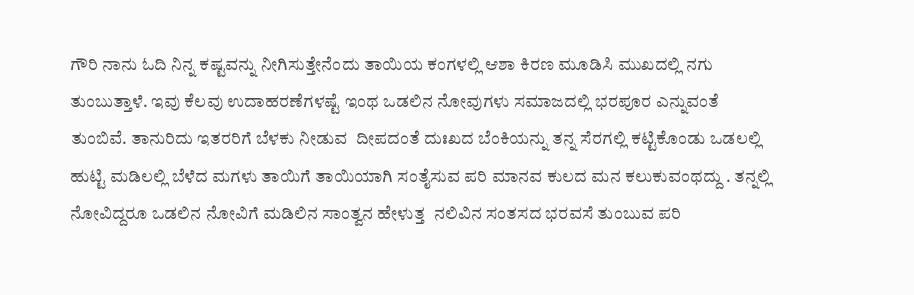ಗೌರಿ ನಾನು ಓದಿ ನಿನ್ನ ಕಷ್ಟವನ್ನು ನೀಗಿಸುತ್ತೇನೆಂದು ತಾಯಿಯ ಕಂಗಳಲ್ಲಿ ಆಶಾ ಕಿರಣ ಮೂಡಿಸಿ ಮುಖದಲ್ಲಿ ನಗು ತುಂಬುತ್ತಾಳೆ. ಇವು ಕೆಲವು ಉದಾಹರಣೆಗಳಷ್ಟೆ ಇಂಥ ಒಡಲಿನ ನೋವುಗಳು ಸಮಾಜದಲ್ಲಿ ಭರಪೂರ ಎನ್ನುವಂತೆ ತುಂಬಿವೆ. ತಾನುರಿದು ಇತರರಿಗೆ ಬೆಳಕು ನೀಡುವ  ದೀಪದಂತೆ ದುಃಖದ ಬೆಂಕಿಯನ್ನು ತನ್ನ ಸೆರಗಲ್ಲಿ ಕಟ್ಟಿಕೊಂಡು ಒಡಲಲ್ಲಿ ಹುಟ್ಟಿ ಮಡಿಲಲ್ಲಿ ಬೆಳೆದ ಮಗಳು ತಾಯಿಗೆ ತಾಯಿಯಾಗಿ ಸಂತೈಸುವ ಪರಿ ಮಾನವ ಕುಲದ ಮನ ಕಲುಕುವಂಥದ್ದು . ತನ್ನಲ್ಲಿ  ನೋವಿದ್ದರೂ ಒಡಲಿನ ನೋವಿಗೆ ಮಡಿಲಿನ ಸಾಂತ್ವನ ಹೇಳುತ್ತ  ನಲಿವಿನ ಸಂತಸದ ಭರವಸೆ ತುಂಬುವ ಪರಿ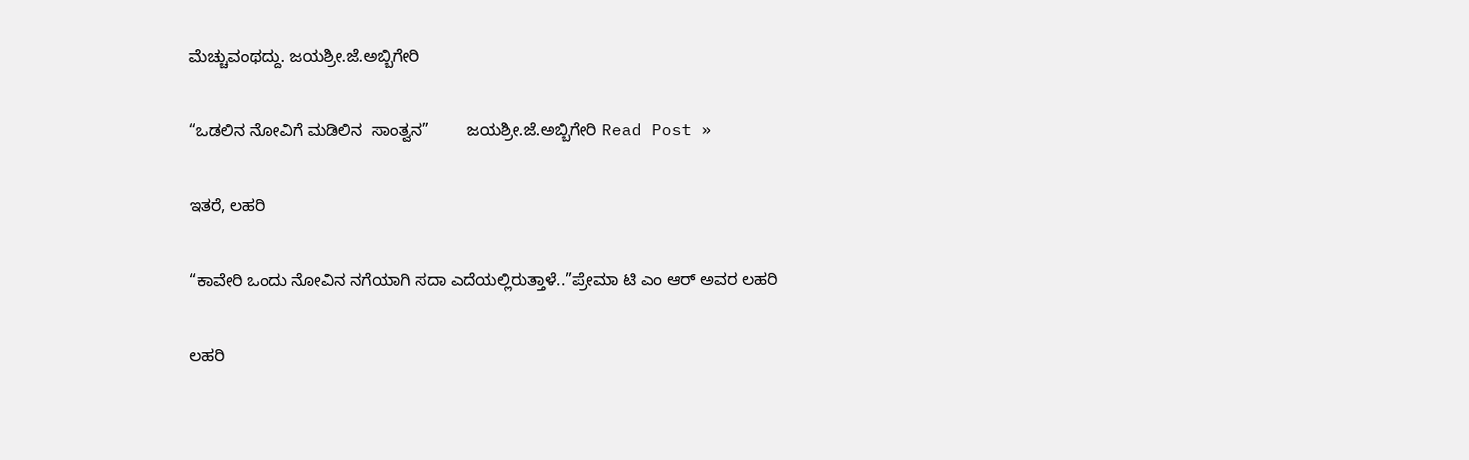ಮೆಚ್ಚುವಂಥದ್ದು. ಜಯಶ್ರೀ.ಜೆ.ಅಬ್ಬಿಗೇರಿ

“ಒಡಲಿನ ನೋವಿಗೆ ಮಡಿಲಿನ  ಸಾಂತ್ವನ”        ಜಯಶ್ರೀ.ಜೆ.ಅಬ್ಬಿಗೇರಿ Read Post »

ಇತರೆ, ಲಹರಿ

“ಕಾವೇರಿ ಒಂದು ನೋವಿನ ನಗೆಯಾಗಿ ಸದಾ ಎದೆಯಲ್ಲಿರುತ್ತಾಳೆ..”ಪ್ರೇಮಾ ಟಿ ಎಂ ಆರ್‌ ಅವರ ಲಹರಿ

ಲಹರಿ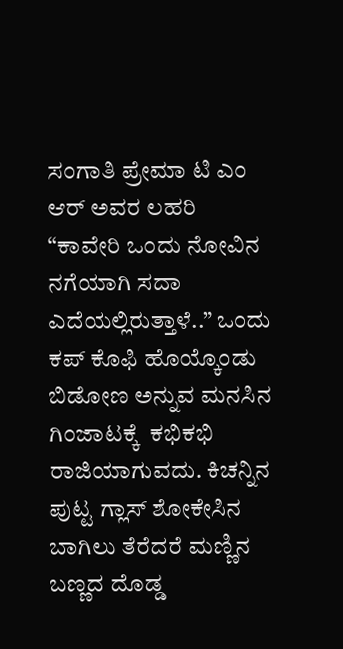ಸಂಗಾತಿ ಪ್ರೇಮಾ ಟಿ ಎಂ ಆರ್‌ ಅವರ ಲಹರಿ “ಕಾವೇರಿ ಒಂದು ನೋವಿನ ನಗೆಯಾಗಿ ಸದಾ ಎದೆಯಲ್ಲಿರುತ್ತಾಳೆ..” ಒಂದು ಕಪ್ ಕೊಫಿ ಹೊಯ್ಕೊಂಡು ಬಿಡೋಣ ಅನ್ನುವ ಮನಸಿನ ಗಿಂಜಾಟಕ್ಕೆ  ಕಭಿಕಭಿ ರಾಜಿಯಾಗುವದು. ಕಿಚನ್ನಿನ ಪುಟ್ಟ ಗ್ಲಾಸ್ ಶೋಕೇಸಿನ ಬಾಗಿಲು ತೆರೆದರೆ ಮಣ್ಣಿನ ಬಣ್ಣದ ದೊಡ್ಡ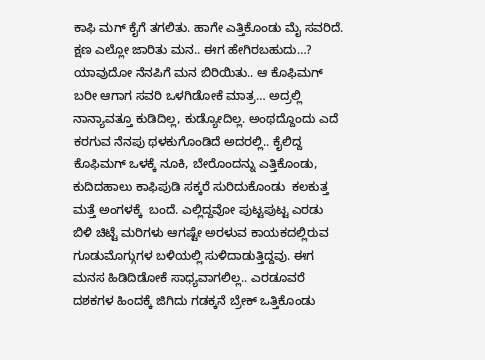ಕಾಫಿ ಮಗ್ ಕೈಗೆ ತಗಲಿತು. ಹಾಗೇ ಎತ್ತಿಕೊಂಡು ಮೈ ಸವರಿದೆ. ಕ್ಷಣ ಎಲ್ಲೋ ಜಾರಿತು ಮನ.. ಈಗ ಹೇಗಿರಬಹುದು…? ಯಾವುದೋ ನೆನಪಿಗೆ ಮನ ಬಿರಿಯಿತು.. ಆ ಕೊಫಿಮಗ್ ಬರೀ ಆಗಾಗ ಸವರಿ ಒಳಗಿಡೋಕೆ ಮಾತ್ರ… ಅದ್ರಲ್ಲಿ ನಾನ್ಯಾವತ್ತೂ ಕುಡಿದಿಲ್ಲ, ಕುಡ್ಯೋದಿಲ್ಲ. ಅಂಥದ್ದೊಂದು ಎದೆ ಕರಗುವ ನೆನಪು ಥಳಕುಗೊಂಡಿದೆ ಅದರಲ್ಲಿ.. ಕೈಲಿದ್ದ ಕೊಫಿಮಗ್ ಒಳಕ್ಕೆ ನೂಕಿ, ಬೇರೊಂದನ್ನು ಎತ್ತಿಕೊಂಡು, ಕುದಿದಹಾಲು ಕಾಫಿಪುಡಿ ಸಕ್ಕರೆ ಸುರಿದುಕೊಂಡು  ಕಲಕುತ್ತ ಮತ್ತೆ ಅಂಗಳಕ್ಕೆ  ಬಂದೆ. ಎಲ್ಲಿದ್ದವೋ ಪುಟ್ಟಪುಟ್ಟ ಎರಡು ಬಿಳಿ ಚಿಟ್ಟೆ ಮರಿಗಳು ಆಗಷ್ಟೇ ಅರಳುವ ಕಾಯಕದಲ್ಲಿರುವ ಗೂಡುಮೊಗ್ಗುಗಳ ಬಳಿಯಲ್ಲಿ ಸುಳಿದಾಡುತ್ತಿದ್ದವು. ಈಗ ಮನಸ ಹಿಡಿದಿಡೋಕೆ ಸಾಧ್ಯವಾಗಲಿಲ್ಲ.. ಎರಡೂವರೆ ದಶಕಗಳ ಹಿಂದಕ್ಕೆ ಜಿಗಿದು ಗಡಕ್ಕನೆ ಬ್ರೇಕ್ ಒತ್ತಿಕೊಂಡು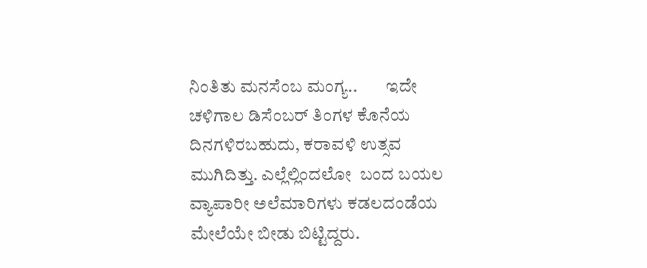ನಿಂತಿತು ಮನಸೆಂಬ ಮಂಗ್ಯ..        ಇದೇ ಚಳಿಗಾಲ ಡಿಸೆಂಬರ್ ತಿಂಗಳ ಕೊನೆಯ ದಿನಗಳಿರಬಹುದು, ಕರಾವಳಿ ಉತ್ಸವ ಮುಗಿದಿತ್ತು. ಎಲ್ಲೆಲ್ಲಿಂದಲೋ  ಬಂದ ಬಯಲ ವ್ಯಾಪಾರೀ ಅಲೆಮಾರಿಗಳು ಕಡಲದಂಡೆಯ ಮೇಲೆಯೇ ಬೀಡು ಬಿಟ್ಟಿದ್ದರು.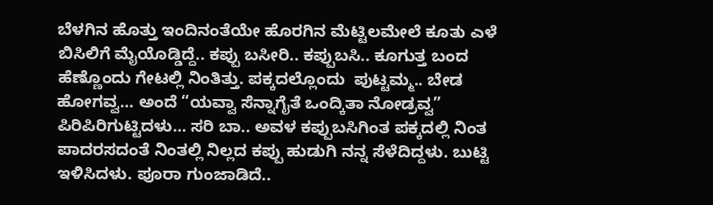ಬೆಳಗಿನ ಹೊತ್ತು ಇಂದಿನಂತೆಯೇ ಹೊರಗಿನ ಮೆಟ್ಟಿಲಮೇಲೆ ಕೂತು ಎಳೆ ಬಿಸಿಲಿಗೆ ಮೈಯೊಡ್ಡಿದ್ದೆ.. ಕಪ್ಪು ಬಸೀರಿ.. ಕಪ್ಪುಬಸಿ.. ಕೂಗುತ್ತ ಬಂದ ಹೆಣ್ಣೊಂದು ಗೇಟಲ್ಲಿ ನಿಂತಿತ್ತು. ಪಕ್ಕದಲ್ಲೊಂದು  ಪುಟ್ಟಮ್ಮ.. ಬೇಡ ಹೋಗವ್ವ… ಅಂದೆ “ಯವ್ವಾ ಸೆನ್ನಾಗೈತೆ ಒಂದ್ಕಿತಾ ನೋಡ್ರವ್ವ” ಪಿರಿಪಿರಿಗುಟ್ಟಿದಳು… ಸರಿ ಬಾ.. ಅವಳ ಕಪ್ಪುಬಸಿಗಿಂತ ಪಕ್ಕದಲ್ಲಿ ನಿಂತ ಪಾದರಸದಂತೆ ನಿಂತಲ್ಲಿ ನಿಲ್ಲದ ಕಪ್ಪು ಹುಡುಗಿ ನನ್ನ ಸೆಳೆದಿದ್ದಳು. ಬುಟ್ಟಿ ಇಳಿಸಿದಳು. ಪೂರಾ ಗುಂಜಾಡಿದೆ..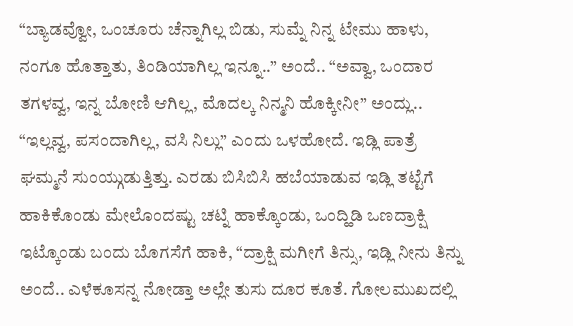“ಬ್ಯಾಡವ್ವೋ, ಒಂಚೂರು ಚೆನ್ನಾಗಿಲ್ಲ ಬಿಡು, ಸುಮ್ನೆ ನಿನ್ನ ಟೇಮು ಹಾಳು, ನಂಗೂ ಹೊತ್ತಾತು, ತಿಂಡಿಯಾಗಿಲ್ಲ ಇನ್ನೂ..” ಅಂದೆ.. “ಅವ್ವಾ, ಒಂದಾರ ತಗಳವ್ವ, ಇನ್ನ ಬೋಣಿ ಆಗಿಲ್ಲ, ಮೊದಲ್ಕ ನಿನ್ಮನಿ ಹೊಕ್ಕೀನೀ” ಅಂದ್ಲು.. “ಇಲ್ಲವ್ವ, ಪಸಂದಾಗಿಲ್ಲ, ವಸಿ ನಿಲ್ಲು” ಎಂದು ಒಳಹೋದೆ. ಇಡ್ಲಿ ಪಾತ್ರೆ ಘಮ್ಮನೆ ಸುಂಯ್ಗುಡುತ್ತಿತ್ತು. ಎರಡು ಬಿಸಿಬಿಸಿ ಹಬೆಯಾಡುವ ಇಡ್ಲಿ ತಟ್ಟೆಗೆ ಹಾಕಿಕೊಂಡು ಮೇಲೊಂದಷ್ಟು ಚಟ್ನಿ ಹಾಕ್ಕೊಂಡು, ಒಂದ್ಹಿಡಿ ಒಣದ್ರಾಕ್ಷಿ ಇಟ್ಕೊಂಡು ಬಂದು ಬೊಗಸೆಗೆ ಹಾಕಿ, “ದ್ರಾಕ್ಷಿ ಮಗೀಗೆ ತಿನ್ಸು, ಇಡ್ಲಿ ನೀನು ತಿನ್ನು ಅಂದೆ.. ಎಳೆಕೂಸನ್ನ ನೋಡ್ತಾ ಅಲ್ಲೇ ತುಸು ದೂರ ಕೂತೆ. ಗೋಲಮುಖದಲ್ಲಿ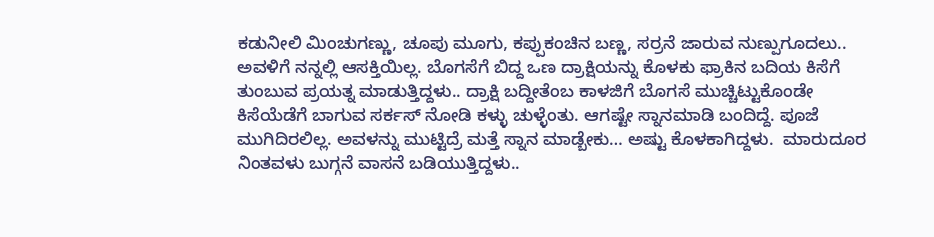ಕಡುನೀಲಿ ಮಿಂಚುಗಣ್ಣು, ಚೂಪು ಮೂಗು, ಕಪ್ಪುಕಂಚಿನ ಬಣ್ಣ, ಸರ್ರನೆ ಜಾರುವ ನುಣ್ಪುಗೂದಲು.. ಅವಳಿಗೆ ನನ್ನಲ್ಲಿ ಆಸಕ್ತಿಯಿಲ್ಲ. ಬೊಗಸೆಗೆ ಬಿದ್ದ ಒಣ ದ್ರಾಕ್ಷಿಯನ್ನು ಕೊಳಕು ಫ್ರಾಕಿನ ಬದಿಯ ಕಿಸೆಗೆ ತುಂಬುವ ಪ್ರಯತ್ನ ಮಾಡುತ್ತಿದ್ದಳು.. ದ್ರಾಕ್ಷಿ ಬದ್ದೀತೆಂಬ ಕಾಳಜಿಗೆ ಬೊಗಸೆ ಮುಚ್ಚಿಟ್ಟುಕೊಂಡೇ ಕಿಸೆಯೆಡೆಗೆ ಬಾಗುವ ಸರ್ಕಸ್ ನೋಡಿ ಕಳ್ಳು ಚುಳ್ಳೆಂತು. ಆಗಷ್ಟೇ ಸ್ನಾನಮಾಡಿ ಬಂದಿದ್ದೆ. ಪೂಜೆ ಮುಗಿದಿರಲಿಲ್ಲ. ಅವಳನ್ನು ಮುಟ್ಟಿದ್ರೆ ಮತ್ತೆ ಸ್ನಾನ ಮಾಡ್ಬೇಕು… ಅಷ್ಟು ಕೊಳಕಾಗಿದ್ದಳು.  ಮಾರುದೂರ ನಿಂತವಳು ಬುಗ್ಗನೆ ವಾಸನೆ ಬಡಿಯುತ್ತಿದ್ದಳು..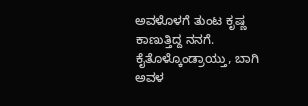ಅವಳೊಳಗೆ ತುಂಟ ಕೃಷ್ಣ ಕಾಣುತ್ತಿದ್ದ ನನಗೆ.  ಕೈತೊಳ್ಕೊಂಡ್ರಾಯ್ತು, ಬಾಗಿ ಅವಳ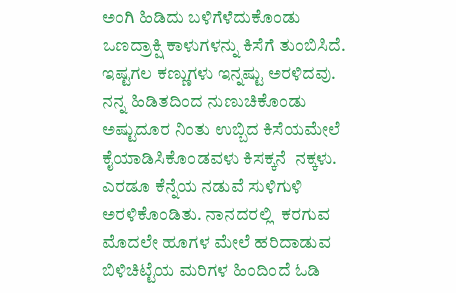ಅಂಗಿ ಹಿಡಿದು ಬಳಿಗೆಳೆದುಕೊಂಡು ಒಣದ್ರಾಕ್ಷಿ ಕಾಳುಗಳನ್ನು ಕಿಸೆಗೆ ತುಂಬಿಸಿದೆ.  ಇಷ್ಟಗಲ ಕಣ್ಣುಗಳು ಇನ್ನಷ್ಟು ಅರಳಿದವು. ನನ್ನ ಹಿಡಿತದಿಂದ ನುಣುಚಿಕೊಂಡು ಅಷ್ಟುದೂರ ನಿಂತು ಉಬ್ಬಿದ ಕಿಸೆಯಮೇಲೆ‌ ಕೈಯಾಡಿಸಿಕೊಂಡವಳು ಕಿಸಕ್ಕನೆ  ನಕ್ಕಳು. ಎರಡೂ ಕೆನ್ನೆಯ ನಡುವೆ ಸುಳಿಗುಳಿ ಅರಳಿಕೊಂಡಿತು. ನಾನದರಲ್ಲಿ  ಕರಗುವ ಮೊದಲೇ ಹೂಗಳ ಮೇಲೆ ಹರಿದಾಡುವ ಬಿಳಿಚಿಟ್ಟೆಯ ಮರಿಗಳ ಹಿಂದಿಂದೆ ಓಡಿ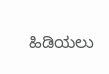ಹಿಡಿಯಲು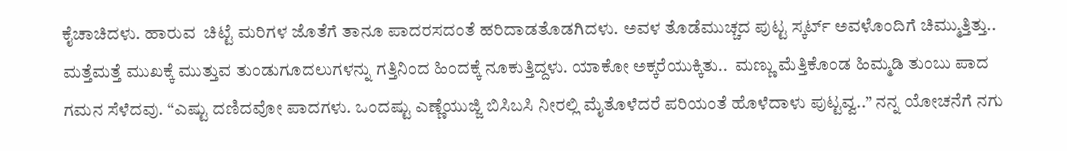ಕೈಚಾಚಿದಳು. ಹಾರುವ  ಚಿಟ್ಟೆ ಮರಿಗಳ ಜೊತೆಗೆ ತಾನೂ ಪಾದರಸದಂತೆ ಹರಿದಾಡತೊಡಗಿದಳು. ಅವಳ ತೊಡೆಮುಚ್ಚದ ಪುಟ್ಟ ಸ್ಕರ್ಟ್ ಅವಳೊಂದಿಗೆ ಚಿಮ್ಮುತ್ತಿತ್ತು.. ಮತ್ತೆಮತ್ತೆ ಮುಖಕ್ಕೆ ಮುತ್ತುವ ತುಂಡುಗೂದಲುಗಳನ್ನು ಗತ್ತಿನಿಂದ ಹಿಂದಕ್ಕೆ ನೂಕುತ್ತಿದ್ದಳು. ಯಾಕೋ ಅಕ್ಕರೆಯುಕ್ಕಿತು..  ಮಣ್ಣು ಮೆತ್ತಿಕೊಂಡ ಹಿಮ್ಮಡಿ ತುಂಬು ಪಾದ  ಗಮನ ಸೆಳೆದವು. “ಎಷ್ಟು ದಣಿದವೋ ಪಾದಗಳು. ಒಂದಷ್ಟು ಎಣ್ಣೆಯುಜ್ಜಿ ಬಿಸಿಬಸಿ ನೀರಲ್ಲಿ ಮೈತೊಳೆದರೆ ಪರಿಯಂತೆ ಹೊಳೆದಾಳು ಪುಟ್ಟವ್ವ..” ನನ್ನ ಯೋಚನೆಗೆ ನಗು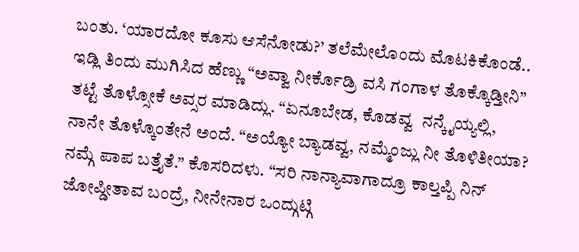ಬಂತು. ‘ಯಾರದೋ ಕೂಸು ಆಸೆನೋಡು?’ ತಲೆಮೇಲೊಂದು ಮೊಟಕಿಕೊಂಡೆ..  ಇಡ್ಲಿ ತಿಂದು ಮುಗಿಸಿದ ಹೆಣ್ಣು “ಅವ್ವಾ ನೀರ್ಕೊಡ್ರಿ ವಸಿ ಗಂಗಾಳ ತೊಕ್ಕೊಡ್ತೀನಿ”  ತಟ್ಟೆ ತೊಳ್ಸೋಕೆ ಅವ್ಸರ ಮಾಡಿದ್ಲು. “ಏನೂಬೇಡ, ಕೊಡವ್ವ  ನನ್ಕೈಯ್ಯಲ್ಲಿ, ನಾನೇ ತೊಳ್ಕೊಂತೇನೆ ಅಂದೆ. “ಅಯ್ಯೋ ಬ್ಯಾಡವ್ವ, ನಮ್ಮೆಂಜ್ಲು ನೀ ತೊಳಿತೀಯಾ? ನಮ್ಗೆ ಪಾಪ ಬತ್ತೈತೆ.” ಕೊಸರಿದಳು. “ಸರಿ ನಾನ್ಯಾವಾಗಾದ್ರೂ ಕಾಲ್ತಪ್ಪಿ ನಿನ್ ಜೋಪ್ಡೀತಾವ ಬಂದ್ರೆ, ನೀನೇನಾರ ಒಂದ್ಗುಟ್ಗಿ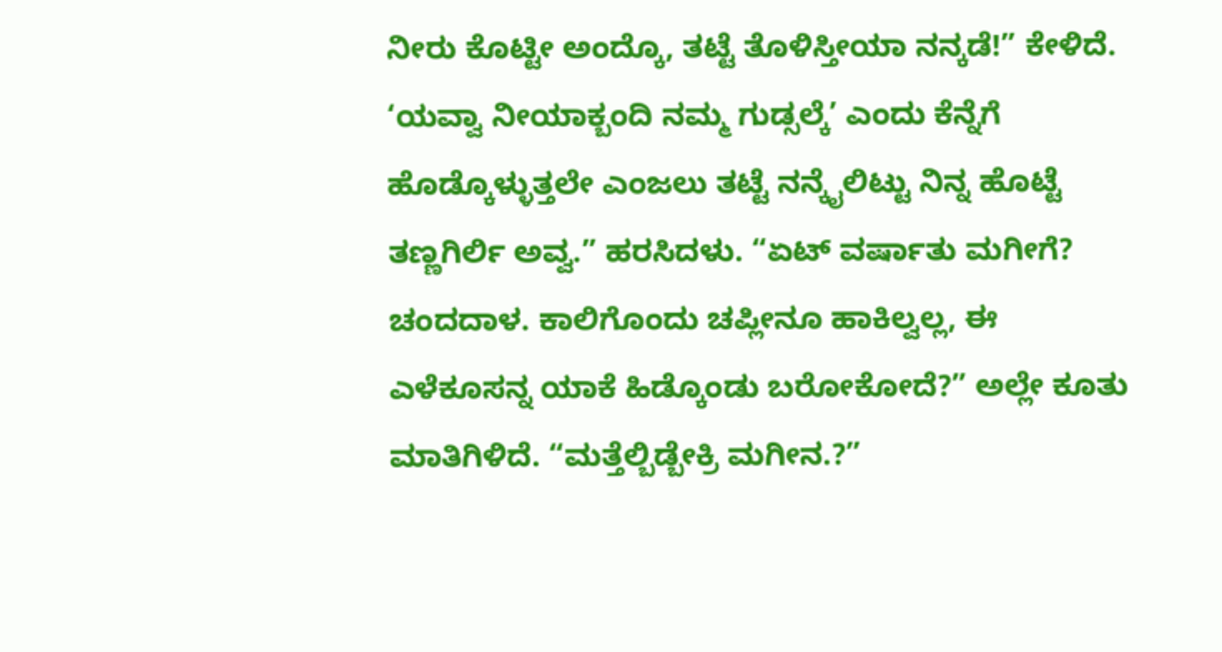ನೀರು ಕೊಟ್ಟೀ ಅಂದ್ಕೊ, ತಟ್ಟೆ ತೊಳಿಸ್ತೀಯಾ ನನ್ಕಡೆ!” ಕೇಳಿದೆ. ‘ಯವ್ವಾ ನೀಯಾಕ್ಬಂದಿ ನಮ್ಮ ಗುಡ್ಸಲ್ಕೆ’ ಎಂದು ಕೆನ್ನೆಗೆ ಹೊಡ್ಕೊಳ್ಳುತ್ತಲೇ ಎಂಜಲು ತಟ್ಟೆ ನನ್ಕೈಲಿಟ್ಟು ನಿನ್ನ ಹೊಟ್ಟೆ ತಣ್ಣಗಿರ್ಲಿ ಅವ್ವ.” ಹರಸಿದಳು. “ಏಟ್ ವರ್ಷಾತು ಮಗೀಗೆ? ಚಂದದಾಳ. ಕಾಲಿಗೊಂದು ಚಪ್ಲೀನೂ ಹಾಕಿಲ್ವಲ್ಲ, ಈ ಎಳೆಕೂಸನ್ನ ಯಾಕೆ ಹಿಡ್ಕೊಂಡು ಬರೋಕೋದೆ?” ಅಲ್ಲೇ ಕೂತು ಮಾತಿಗಿಳಿದೆ. “ಮತ್ತೆಲ್ಬಿಡ್ಬೇಕ್ರಿ ಮಗೀನ.?”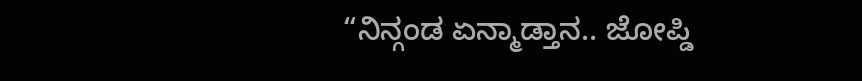“ನಿನ್ಗಂಡ ಏನ್ಮಾಡ್ತಾನ.. ಜೋಪ್ಡಿ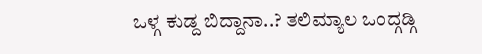ಒಳ್ಗ ಕುಡ್ದ ಬಿದ್ದಾನಾ..? ತಲಿಮ್ಯಾಲ ಒಂದ್ಗಡ್ಗಿ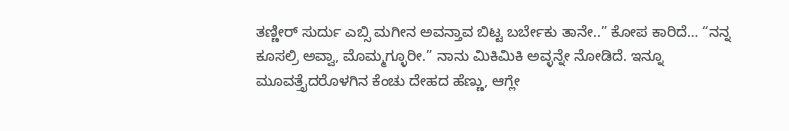ತಣ್ಣೀರ್ ಸುರ್ದು ಎಬ್ಸಿ ಮಗೀನ ಅವನ್ತಾವ ಬಿಟ್ಟ ಬರ್ಬೇಕು ತಾನೇ..” ಕೋಪ ಕಾರಿದೆ… “ನನ್ನ ಕೂಸಲ್ರಿ ಅವ್ವಾ, ಮೊಮ್ಮಗ್ಳೂರೀ.” ನಾನು ಮಿಕಿಮಿಕಿ ಅವ್ಳನ್ನೇ ನೋಡಿದೆ. ಇನ್ನೂ ಮೂವತ್ತೈದರೊಳಗಿನ ಕೆಂಚು ದೇಹದ ಹೆಣ್ಣು, ಆಗ್ಲೇ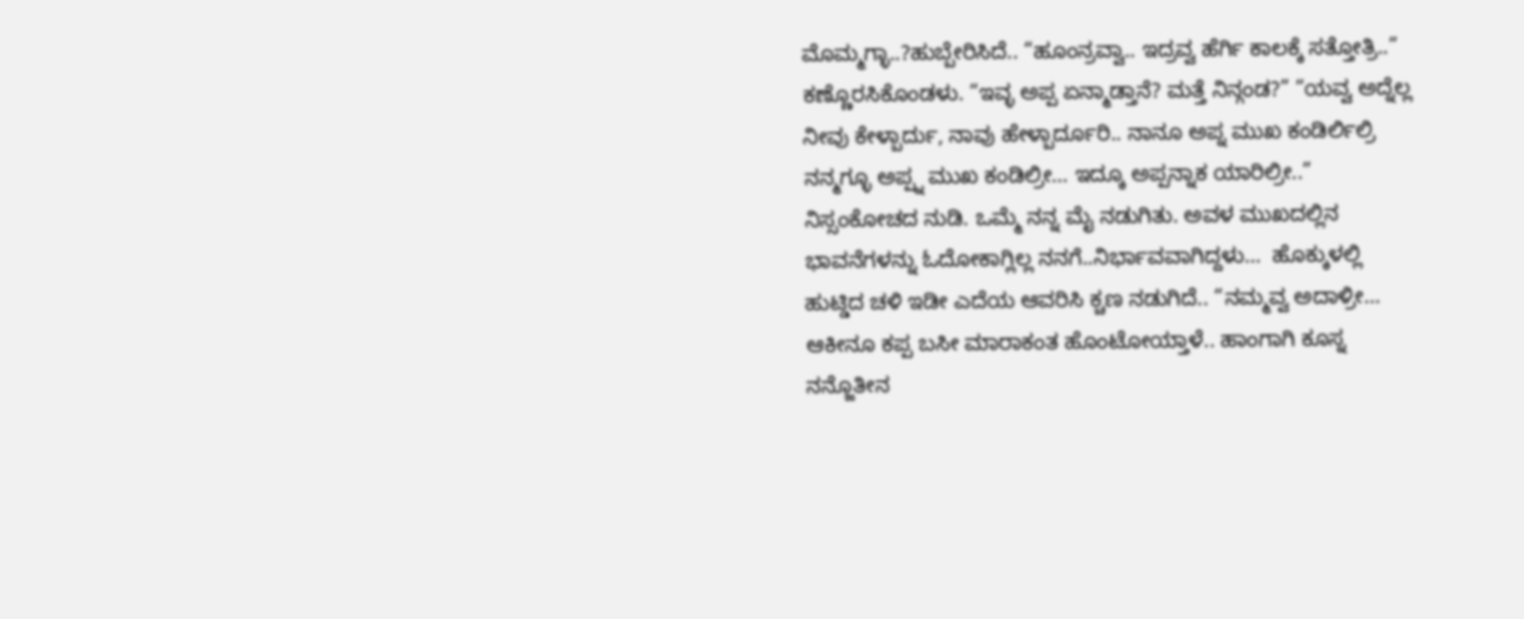ಮೊಮ್ಮಗ್ಳಾ..?ಹುಬ್ಬೇರಿಸಿದೆ.. “ಹೂಂನ್ರವ್ವಾ.. ಇದ್ರವ್ವ ಹೆರ್ಗಿ ಕಾಲಕ್ಕೆ ಸತ್ತೋತ್ರಿ..” ಕಣ್ಣೊರಸಿಕೊಂಡಳು. “ಇವ್ಳ ಅಪ್ಪ ಏನ್ಮಾಡ್ತಾನೆ? ಮತ್ತೆ ನಿನ್ಗಂಡ?” “ಯವ್ವ ಅದ್ನೆಲ್ಲ ನೀವು ಕೇಳ್ಬಾರ್ದು, ನಾವು ಹೇಳ್ಬಾರ್ದೂರಿ.. ನಾನೂ ಅಪ್ನ ಮುಖ ಕಂಡಿರ್ಲಿಲ್ರಿ  ನನ್ಮಗ್ಳೂ ಅಪ್ಪ್ನ ಮುಖ ಕಂಡಿಲ್ರೀ… ಇದ್ಕೂ ಅಪ್ಪನ್ನಾಕ ಯಾರಿಲ್ರೀ..” ನಿಸ್ಸಂಕೋಚದ ನುಡಿ. ಒಮ್ಮೆ ನನ್ನ ಮೈ ನಡುಗಿತು. ಅವಳ ಮುಖದಲ್ಲಿನ ಭಾವನೆಗಳನ್ನು ಓದೋಕಾಗ್ಲಿಲ್ಲ ನನಗೆ..ನಿರ್ಭಾವವಾಗಿದ್ದಳು…  ಹೊಕ್ಕುಳಲ್ಲಿ ಹುಟ್ಡಿದ ಚಳಿ ಇಡೀ ಎದೆಯ ಆವರಿಸಿ ಕ್ಚಣ ನಡುಗಿದೆ.. “ನಮ್ಮವ್ವ ಅದಾಳ್ರೀ… ಆಕೀನೂ ಕಪ್ಪ ಬಸೀ ಮಾರಾಕಂತ ಹೊಂಟೋಯ್ತಾಳೆ.. ಹಾಂಗಾಗಿ ಕೂಸ್ನ ನನ್ಜೊತೀನ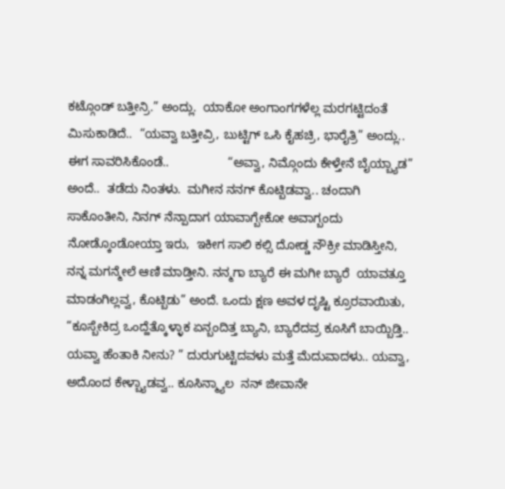ಕಟ್ಗೊಂಡ್ ಬತ್ತೀನ್ರಿ.” ಅಂದ್ಲು.  ಯಾಕೋ ಅಂಗಾಂಗಗಳೆಲ್ಲ ಮರಗಟ್ಟಿದಂತೆ ಮಿಸುಕಾಡಿದೆ..  “ಯವ್ವಾ ಬತ್ತೀವ್ರಿ, ಬುಟ್ಟಿಗ್ ಒಸಿ ಕೈಹಚ್ರಿ, ಭಾರೈತ್ರಿ” ಅಂದ್ಲು.. ಈಗ ಸಾವರಿಸಿಕೊಂಡೆ..                 “ಅವ್ವಾ, ನಿಮ್ಗೊಂದು ಕೇಳ್ತೇನೆ ಬೈಯ್ಬ್ಯಾಡ” ಅಂದೆ..  ತಡೆದು ನಿಂತಳು.  ಮಗೀನ ನನಗ್ ಕೊಟ್ಬಿಡವ್ವಾ.. ಚಂದಾಗಿ ಸಾಕೊಂತೀನಿ, ನಿನಗ್ ನೆನ್ಪಾದಾಗ ಯಾವಾಗ್ಬೇಕೋ ಅವಾಗ್ಬಂದು ನೋಡ್ಕೊಂಡೋಯ್ತಾ ಇರು,  ಇಕೀಗ ಸಾಲಿ ಕಲ್ಸಿ ದೋಡ್ಡ ನೌಕ್ರೀ ಮಾಡಿಸ್ತೀನಿ, ನನ್ನ ಮಗನ್ಮೇಲೆ ಆಣಿ ಮಾಡ್ತೀನಿ. ನನ್ಮಗಾ ಬ್ಯಾರೆ ಈ ಮಗೀ ಬ್ಯಾರೆ  ಯಾವತ್ತೂ ಮಾಡಂಗಿಲ್ಲವ್ವ, ಕೊಟ್ಬಿಡು” ಅಂದೆ. ಒಂದು ಕ್ಷಣ ಅವಳ ದೃಷ್ಟಿ ಕ್ರೂರವಾಯಿತು, “ಕೂಸ್ಬೇಕಿದ್ರ ಒಂದ್ಹೆತ್ಕೊಳ್ಳಾಕ ಏನ್ಬಂದಿತ್ತ ಬ್ಯಾನಿ, ಬ್ಯಾರೆದವ್ರ ಕೂಸಿಗೆ ಬಾಯ್ಬಿಡ್ತಿ.. ಯವ್ವಾ ಹೆಂತಾಕಿ ನೀನು? ” ದುರುಗುಟ್ಟಿದವಳು ಮತ್ತೆ ಮೆದುವಾದಳು.. ಯವ್ವಾ, ಅದೊಂದ ಕೇಳ್ಬ್ಯಾಡವ್ವ.. ಕೂಸಿನ್ಮ್ಯಾಲ  ನನ್ ಜೀವಾನೇ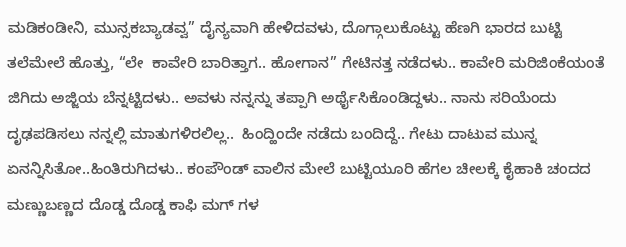ಮಡಿಕಂಡೀನಿ, ಮುನ್ಸಕಬ್ಯಾಡವ್ವ” ದೈನ್ಯವಾಗಿ ಹೇಳಿದವಳು, ದೊಗ್ಗಾಲುಕೊಟ್ಟು ಹೆಣಗಿ ಭಾರದ ಬುಟ್ಟಿ ತಲೆಮೇಲೆ ಹೊತ್ತು, “ಲೇ  ಕಾವೇರಿ ಬಾರಿತ್ತಾಗ.. ಹೋಗಾನ” ಗೇಟಿನತ್ತ ನಡೆದಳು.. ಕಾವೇರಿ ಮರಿಜಿಂಕೆಯಂತೆ ಜಿಗಿದು ಅಜ್ಜಿಯ ಬೆನ್ನಟ್ಟಿದಳು.. ಅವಳು ನನ್ನನ್ನು ತಪ್ಪಾಗಿ ಅರ್ಥೈಸಿಕೊಂಡಿದ್ದಳು.. ನಾನು ಸರಿಯೆಂದು ದೃಢಪಡಿಸಲು ನನ್ನಲ್ಲಿ ಮಾತುಗಳಿರಲಿಲ್ಲ..  ಹಿಂದ್ಹಿಂದೇ ನಡೆದು ಬಂದಿದ್ದೆ.. ಗೇಟು ದಾಟುವ ಮುನ್ನ ಏನನ್ನಿಸಿತೋ..ಹಿಂತಿರುಗಿದಳು.. ಕಂಪೌಂಡ್ ವಾಲಿನ ಮೇಲೆ ಬುಟ್ಟಿಯೂರಿ ಹೆಗಲ ಚೀಲಕ್ಕೆ ಕೈಹಾಕಿ ಚಂದದ ಮಣ್ಣುಬಣ್ಣದ ದೊಡ್ಡ ದೊಡ್ಡ ಕಾಫಿ ಮಗ್ ಗಳ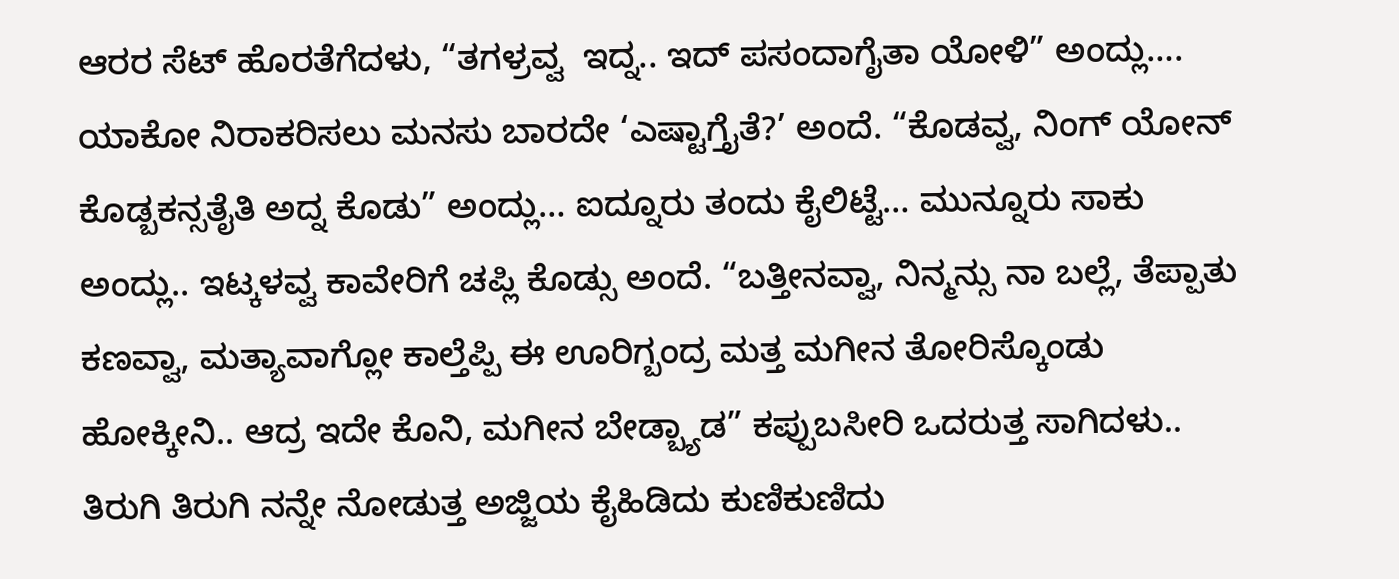ಆರರ ಸೆಟ್ ಹೊರತೆಗೆದಳು, “ತಗಳ್ರವ್ವ  ಇದ್ನ.. ಇದ್ ಪಸಂದಾಗೈತಾ ಯೋಳಿ” ಅಂದ್ಲು…. ಯಾಕೋ ನಿರಾಕರಿಸಲು ಮನಸು ಬಾರದೇ ‘ಎಷ್ಟಾಗ್ತೈತೆ?’ ಅಂದೆ. “ಕೊಡವ್ವ, ನಿಂಗ್ ಯೋನ್ ಕೊಡ್ಬಕನ್ಸತೈತಿ ಅದ್ನ ಕೊಡು” ಅಂದ್ಲು… ಐದ್ನೂರು ತಂದು ಕೈಲಿಟ್ಟೆ… ಮುನ್ನೂರು ಸಾಕು ಅಂದ್ಲು.. ಇಟ್ಕಳವ್ವ ಕಾವೇರಿಗೆ ಚಪ್ಲಿ ಕೊಡ್ಸು ಅಂದೆ. “ಬತ್ತೀನವ್ವಾ, ನಿನ್ಮನ್ಸು ನಾ ಬಲ್ಲೆ, ತೆಪ್ಪಾತು ಕಣವ್ವಾ, ಮತ್ಯಾವಾಗ್ಲೋ ಕಾಲ್ತೆಪ್ಪಿ ಈ ಊರಿಗ್ಬಂದ್ರ ಮತ್ತ ಮಗೀನ ತೋರಿಸ್ಕೊಂಡು ಹೋಕ್ಕೀನಿ.. ಆದ್ರ ಇದೇ ಕೊನಿ, ಮಗೀನ ಬೇಡ್ಬ್ಯಾಡ” ಕಪ್ಪುಬಸೀರಿ ಒದರುತ್ತ ಸಾಗಿದಳು.. ತಿರುಗಿ ತಿರುಗಿ ನನ್ನೇ ನೋಡುತ್ತ ಅಜ್ಜಿಯ ಕೈಹಿಡಿದು ಕುಣಿಕುಣಿದು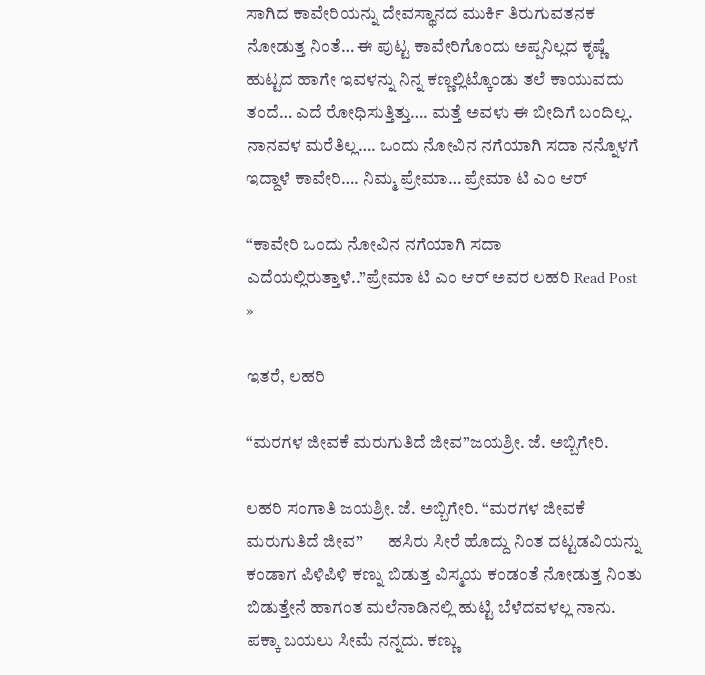ಸಾಗಿದ ಕಾವೇರಿಯನ್ನು ದೇವಸ್ಥಾನದ ಮುರ್ಕಿ ತಿರುಗುವತನಕ ನೋಡುತ್ತ ನಿಂತೆ… ಈ ಪುಟ್ಟ ಕಾವೇರಿಗೊಂದು ಅಪ್ಪನಿಲ್ಲದ ಕೃಷ್ಣೆ ಹುಟ್ಟದ ಹಾಗೇ ಇವಳನ್ನು ನಿನ್ನ ಕಣ್ಣಲ್ಲಿಟ್ಕೊಂಡು ತಲೆ ಕಾಯುವದು ತಂದೆ… ಎದೆ ರೋಧಿಸುತ್ತಿತ್ತು…. ಮತ್ತೆ ಅವಳು ಈ ಬೀದಿಗೆ ಬಂದಿಲ್ಲ. ನಾನವಳ ಮರೆತಿಲ್ಲ…. ಒಂದು ನೋವಿನ ನಗೆಯಾಗಿ ಸದಾ ನನ್ನೊಳಗೆ ಇದ್ದಾಳೆ ಕಾವೇರಿ…. ನಿಮ್ಮ ಪ್ರೇಮಾ… ಪ್ರೇಮಾ ಟಿ ಎಂ ಆರ್

“ಕಾವೇರಿ ಒಂದು ನೋವಿನ ನಗೆಯಾಗಿ ಸದಾ ಎದೆಯಲ್ಲಿರುತ್ತಾಳೆ..”ಪ್ರೇಮಾ ಟಿ ಎಂ ಆರ್‌ ಅವರ ಲಹರಿ Read Post »

ಇತರೆ, ಲಹರಿ

“ಮರಗಳ ಜೀವಕೆ ಮರುಗುತಿದೆ ಜೀವ”ಜಯಶ್ರೀ. ಜೆ. ಅಬ್ಬಿಗೇರಿ.

ಲಹರಿ ಸಂಗಾತಿ ಜಯಶ್ರೀ. ಜೆ. ಅಬ್ಬಿಗೇರಿ. “ಮರಗಳ ಜೀವಕೆ ಮರುಗುತಿದೆ ಜೀವ”       ಹಸಿರು ಸೀರೆ ಹೊದ್ದು ನಿಂತ ದಟ್ಟಡವಿಯನ್ನು ಕಂಡಾಗ ಪಿಳಿಪಿಳಿ ಕಣ್ನು ಬಿಡುತ್ತ ವಿಸ್ಮಯ ಕಂಡಂತೆ ನೋಡುತ್ತ ನಿಂತು ಬಿಡುತ್ತೇನೆ ಹಾಗಂತ ಮಲೆನಾಡಿನಲ್ಲಿ ಹುಟ್ಟಿ ಬೆಳೆದವಳಲ್ಲ ನಾನು. ಪಕ್ಕಾ ಬಯಲು ಸೀಮೆ ನನ್ನದು. ಕಣ್ಣು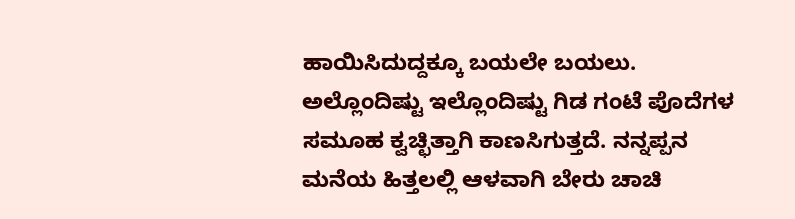ಹಾಯಿಸಿದುದ್ದಕ್ಕೂ ಬಯಲೇ ಬಯಲು. ಅಲ್ಲೊಂದಿಷ್ಟು ಇಲ್ಲೊಂದಿಷ್ಟು ಗಿಡ ಗಂಟೆ ಪೊದೆಗಳ ಸಮೂಹ ಕ್ವಚ್ಛಿತ್ತಾಗಿ ಕಾಣಸಿಗುತ್ತದೆ. ನನ್ನಪ್ಪನ ಮನೆಯ ಹಿತ್ತಲಲ್ಲಿ ಆಳವಾಗಿ ಬೇರು ಚಾಚಿ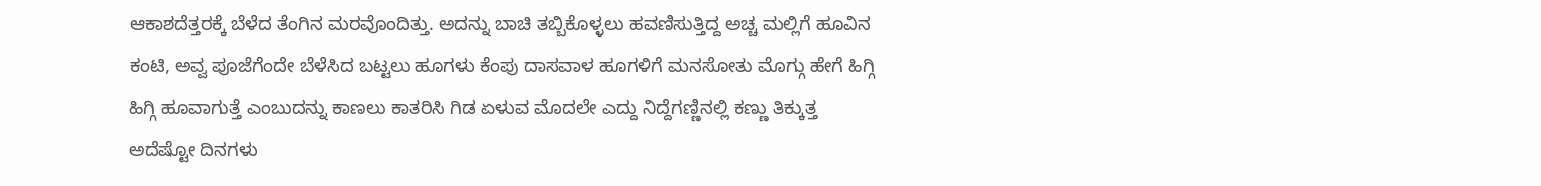ಆಕಾಶದೆತ್ತರಕ್ಕೆ ಬೆಳೆದ ತೆಂಗಿನ ಮರವೊಂದಿತ್ತು. ಅದನ್ನು ಬಾಚಿ ತಬ್ಬಿಕೊಳ್ಳಲು ಹವಣಿಸುತ್ತಿದ್ದ ಅಚ್ಚ ಮಲ್ಲಿಗೆ ಹೂವಿನ ಕಂಟಿ, ಅವ್ವ ಪೂಜೆಗೆಂದೇ ಬೆಳೆಸಿದ ಬಟ್ಟಲು ಹೂಗಳು ಕೆಂಪು ದಾಸವಾಳ ಹೂಗಳಿಗೆ ಮನಸೋತು ಮೊಗ್ಗು ಹೇಗೆ ಹಿಗ್ಗಿ ಹಿಗ್ಗಿ ಹೂವಾಗುತ್ತೆ ಎಂಬುದನ್ನು ಕಾಣಲು ಕಾತರಿಸಿ ಗಿಡ ಏಳುವ ಮೊದಲೇ ಎದ್ದು ನಿದ್ದೆಗಣ್ಣಿನಲ್ಲಿ ಕಣ್ಣು ತಿಕ್ಕುತ್ತ ಅದೆಷ್ಟೋ ದಿನಗಳು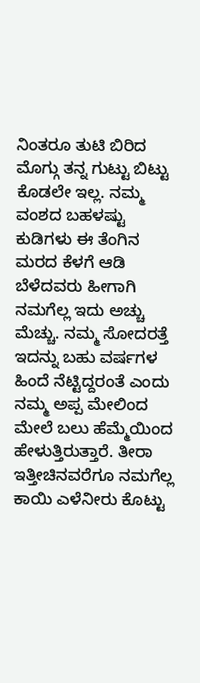ನಿಂತರೂ ತುಟಿ ಬಿರಿದ ಮೊಗ್ಗು ತನ್ನ ಗುಟ್ಟು ಬಿಟ್ಟು ಕೊಡಲೇ ಇಲ್ಲ. ನಮ್ಮ ವಂಶದ ಬಹಳಷ್ಟು ಕುಡಿಗಳು ಈ ತೆಂಗಿನ ಮರದ ಕೆಳಗೆ ಆಡಿ ಬೆಳೆದವರು ಹೀಗಾಗಿ ನಮಗೆಲ್ಲ ಇದು ಅಚ್ಚು ಮೆಚ್ಚು. ನಮ್ಮ ಸೋದರತ್ತೆ ಇದನ್ನು ಬಹು ವರ್ಷಗಳ ಹಿಂದೆ ನೆಟ್ಟಿದ್ದರಂತೆ ಎಂದು ನಮ್ಮ ಅಪ್ಪ ಮೇಲಿಂದ ಮೇಲೆ ಬಲು ಹೆಮ್ಮೆಯಿಂದ ಹೇಳುತ್ತಿರುತ್ತಾರೆ. ತೀರಾ ಇತ್ತೀಚಿನವರೆಗೂ ನಮಗೆಲ್ಲ ಕಾಯಿ ಎಳೆನೀರು ಕೊಟ್ಟು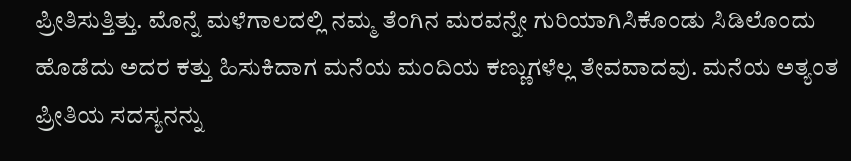ಪ್ರೀತಿಸುತ್ತಿತ್ತು. ಮೊನ್ನೆ ಮಳೆಗಾಲದಲ್ಲಿ ನಮ್ಮ ತೆಂಗಿನ ಮರವನ್ನೇ ಗುರಿಯಾಗಿಸಿಕೊಂಡು ಸಿಡಿಲೊಂದು ಹೊಡೆದು ಅದರ ಕತ್ತು ಹಿಸುಕಿದಾಗ ಮನೆಯ ಮಂದಿಯ ಕಣ್ಣುಗಳೆಲ್ಲ ತೇವವಾದವು. ಮನೆಯ ಅತ್ಯಂತ ಪ್ರೀತಿಯ ಸದಸ್ಯನನ್ನು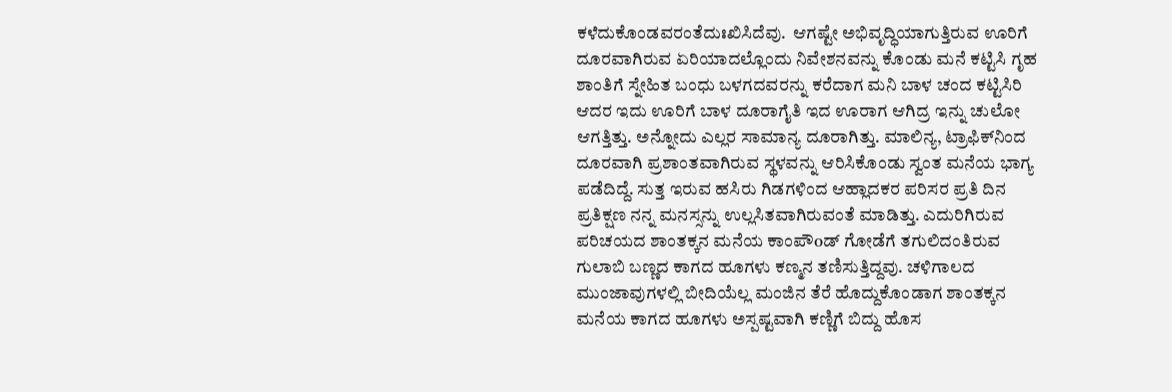ಕಳೆದುಕೊಂಡವರಂತೆದುಃಖಿಸಿದೆವು.  ಆಗಷ್ಟೇ ಅಭಿವೃದ್ಧಿಯಾಗುತ್ತಿರುವ ಊರಿಗೆ ದೂರವಾಗಿರುವ ಏರಿಯಾದಲ್ಲೊಂದು ನಿವೇಶನವನ್ನು ಕೊಂಡು ಮನೆ ಕಟ್ಟಿಸಿ ಗೃಹ ಶಾಂತಿಗೆ ಸ್ನೇಹಿತ ಬಂಧು ಬಳಗದವರನ್ನು ಕರೆದಾಗ ಮನಿ ಬಾಳ ಚಂದ ಕಟ್ಟಿಸಿರಿ ಆದರ ಇದು ಊರಿಗೆ ಬಾಳ ದೂರಾಗೈತಿ ಇದ ಊರಾಗ ಆಗಿದ್ರ ಇನ್ನು ಚುಲೋ ಆಗತ್ತಿತ್ತು. ಅನ್ನೋದು ಎಲ್ಲರ ಸಾಮಾನ್ಯ ದೂರಾಗಿತ್ತು. ಮಾಲಿನ್ಯ, ಟ್ರಾಫಿಕ್‌ನಿಂದ ದೂರವಾಗಿ ಪ್ರಶಾಂತವಾಗಿರುವ ಸ್ಥಳವನ್ನು ಆರಿಸಿಕೊಂಡು ಸ್ವಂತ ಮನೆಯ ಭಾಗ್ಯ ಪಡೆದಿದ್ದೆ. ಸುತ್ತ ಇರುವ ಹಸಿರು ಗಿಡಗಳಿಂದ ಆಹ್ಲಾದಕರ ಪರಿಸರ ಪ್ರತಿ ದಿನ ಪ್ರತಿಕ್ಷಣ ನನ್ನ ಮನಸ್ಸನ್ನು ಉಲ್ಲಸಿತವಾಗಿರುವಂತೆ ಮಾಡಿತ್ತು. ಎದುರಿಗಿರುವ ಪರಿಚಯದ ಶಾಂತಕ್ಕನ ಮನೆಯ ಕಾಂಪೌoಡ್ ಗೋಡೆಗೆ ತಗುಲಿದಂತಿರುವ ಗುಲಾಬಿ ಬಣ್ಣದ ಕಾಗದ ಹೂಗಳು ಕಣ್ಮನ ತಣಿಸುತ್ತಿದ್ದವು. ಚಳಿಗಾಲದ ಮುಂಜಾವುಗಳಲ್ಲಿ ಬೀದಿಯೆಲ್ಲ ಮಂಜಿನ ತೆರೆ ಹೊದ್ದುಕೊಂಡಾಗ ಶಾಂತಕ್ಕನ ಮನೆಯ ಕಾಗದ ಹೂಗಳು ಅಸ್ಪಷ್ಟವಾಗಿ ಕಣ್ಣಿಗೆ ಬಿದ್ದು ಹೊಸ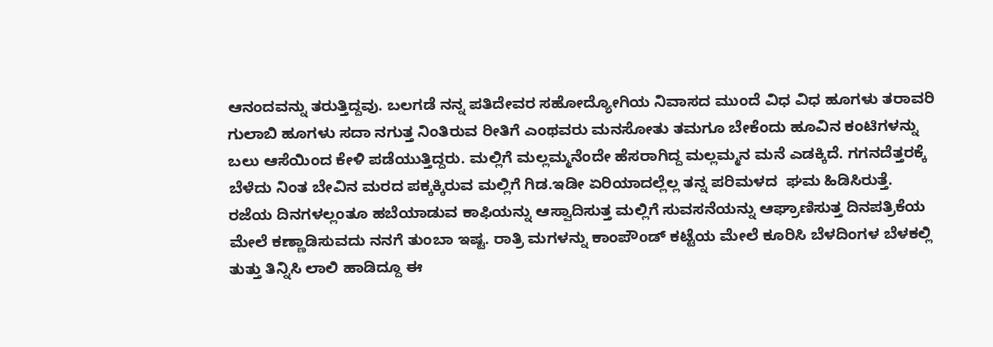ಆನಂದವನ್ನು ತರುತ್ತಿದ್ದವು. ಬಲಗಡೆ ನನ್ನ ಪತಿದೇವರ ಸಹೋದ್ಯೋಗಿಯ ನಿವಾಸದ ಮುಂದೆ ವಿಧ ವಿಧ ಹೂಗಳು ತರಾವರಿ ಗುಲಾಬಿ ಹೂಗಳು ಸದಾ ನಗುತ್ತ ನಿಂತಿರುವ ರೀತಿಗೆ ಎಂಥವರು ಮನಸೋತು ತಮಗೂ ಬೇಕೆಂದು ಹೂವಿನ ಕಂಟಿಗಳನ್ನು ಬಲು ಆಸೆಯಿಂದ ಕೇಳಿ ಪಡೆಯುತ್ತಿದ್ದರು. ಮಲ್ಲಿಗೆ ಮಲ್ಲಮ್ಮನೆಂದೇ ಹೆಸರಾಗಿದ್ದ ಮಲ್ಲಮ್ಮನ ಮನೆ ಎಡಕ್ಕಿದೆ. ಗಗನದೆತ್ತರಕ್ಕೆ ಬೆಳೆದು ನಿಂತ ಬೇವಿನ ಮರದ ಪಕ್ಕಕ್ಕಿರುವ ಮಲ್ಲಿಗೆ ಗಿಡ.ಇಡೀ ಏರಿಯಾದಲ್ಲೆಲ್ಲ ತನ್ನ ಪರಿಮಳದ  ಘಮ ಹಿಡಿಸಿರುತ್ತೆ.  ರಜೆಯ ದಿನಗಳಲ್ಲಂತೂ ಹಬೆಯಾಡುವ ಕಾಫಿಯನ್ನು ಆಸ್ವಾದಿಸುತ್ತ ಮಲ್ಲಿಗೆ ಸುವಸನೆಯನ್ನು ಆಘ್ರಾಣಿಸುತ್ತ ದಿನಪತ್ರಿಕೆಯ ಮೇಲೆ ಕಣ್ಣಾಡಿಸುವದು ನನಗೆ ತುಂಬಾ ಇಷ್ಟ. ರಾತ್ರಿ ಮಗಳನ್ನು ಕಾಂಪೌoಡ್ ಕಟ್ಟೆಯ ಮೇಲೆ ಕೂರಿಸಿ ಬೆಳದಿಂಗಳ ಬೆಳಕಲ್ಲಿ ತುತ್ತು ತಿನ್ನಿಸಿ ಲಾಲಿ ಹಾಡಿದ್ದೂ ಈ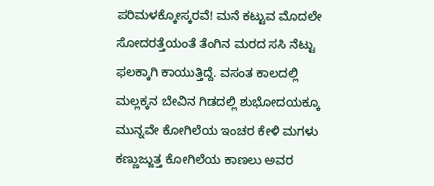ಪರಿಮಳಕ್ಕೋಸ್ಕರವೆ! ಮನೆ ಕಟ್ಟುವ ಮೊದಲೇ ಸೋದರತ್ತೆಯಂತೆ ತೆಂಗಿನ ಮರದ ಸಸಿ ನೆಟ್ಟು ಫಲಕ್ಕಾಗಿ ಕಾಯುತ್ತಿದ್ದೆ. ವಸಂತ ಕಾಲದಲ್ಲಿ ಮಲ್ಲಕ್ಕನ ಬೇವಿನ ಗಿಡದಲ್ಲಿ ಶುಭೋದಯಕ್ಕೂ ಮುನ್ನವೇ ಕೋಗಿಲೆಯ ಇಂಚರ ಕೇಳಿ ಮಗಳು ಕಣ್ಣುಜ್ಜುತ್ತ ಕೋಗಿಲೆಯ ಕಾಣಲು ಅವರ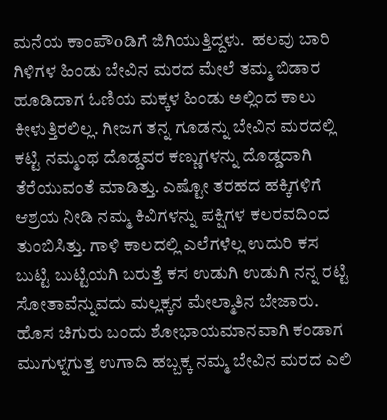ಮನೆಯ ಕಾಂಪೌoಡಿಗೆ ಜಿಗಿಯುತ್ತಿದ್ದಳು.  ಹಲವು ಬಾರಿ ಗಿಳಿಗಳ ಹಿಂಡು ಬೇವಿನ ಮರದ ಮೇಲೆ ತಮ್ಮ ಬಿಡಾರ ಹೂಡಿದಾಗ ಓಣಿಯ ಮಕ್ಕಳ ಹಿಂಡು ಅಲ್ಲಿಂದ ಕಾಲು ಕೀಳುತ್ತಿರಲಿಲ್ಲ. ಗೀಜಗ ತನ್ನ ಗೂಡನ್ನು ಬೇವಿನ ಮರದಲ್ಲಿ ಕಟ್ಟಿ ನಮ್ಮಂಥ ದೊಡ್ಡವರ ಕಣ್ಣುಗಳನ್ನು ದೊಡ್ಡದಾಗಿ ತೆರೆಯುವಂತೆ ಮಾಡಿತ್ತು. ಎಷ್ಟೋ ತರಹದ ಹಕ್ಕಿಗಳಿಗೆ ಆಶ್ರಯ ನೀಡಿ ನಮ್ಮ ಕಿವಿಗಳನ್ನು ಪಕ್ಷಿಗಳ ಕಲರವದಿಂದ ತುಂಬಿಸಿತ್ತು. ಗಾಳಿ ಕಾಲದಲ್ಲಿ ಎಲೆಗಳೆಲ್ಲ ಉದುರಿ ಕಸ ಬುಟ್ಟಿ ಬುಟ್ಟಿಯಗಿ ಬರುತ್ತೆ ಕಸ ಉಡುಗಿ ಉಡುಗಿ ನನ್ನ ರಟ್ಟಿ ಸೋತಾವೆನ್ನುವದು ಮಲ್ಲಕ್ಕನ ಮೇಲ್ಮಾತಿನ ಬೇಜಾರು. ಹೊಸ ಚಿಗುರು ಬಂದು ಶೋಭಾಯಮಾನವಾಗಿ ಕಂಡಾಗ ಮುಗುಳ್ನಗುತ್ತ ಉಗಾದಿ ಹಬ್ಬಕ್ಕ ನಮ್ಮ ಬೇವಿನ ಮರದ ಎಲಿ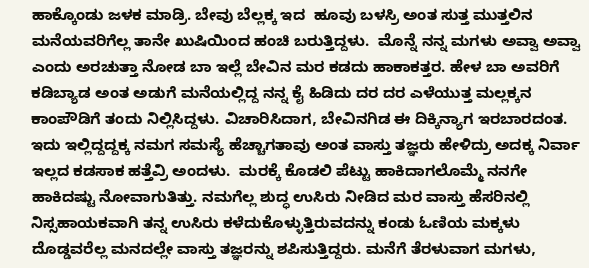ಹಾಕ್ಕೊಂಡು ಜಳಕ ಮಾಡ್ರಿ. ಬೇವು ಬೆಲ್ಲಕ್ಕ ಇದ  ಹೂವು ಬಳಸ್ರಿ ಅಂತ ಸುತ್ತ ಮುತ್ತಲಿನ ಮನೆಯವರಿಗೆಲ್ಲ ತಾನೇ ಖುಷಿಯಿಂದ ಹಂಚಿ ಬರುತ್ತಿದ್ದಳು.  ಮೊನ್ನೆ ನನ್ನ ಮಗಳು ಅವ್ವಾ ಅವ್ವಾ ಎಂದು ಅರಚುತ್ತಾ ನೋಡ ಬಾ ಇಲ್ಲೆ ಬೇವಿನ ಮರ ಕಡದು ಹಾಕಾಕತ್ತರ. ಹೇಳ ಬಾ ಅವರಿಗೆ ಕಡಿಬ್ಯಾಡ ಅಂತ ಅಡುಗೆ ಮನೆಯಲ್ಲಿದ್ದ ನನ್ನ ಕೈ ಹಿಡಿದು ದರ ದರ ಎಳೆಯುತ್ತ ಮಲ್ಲಕ್ಕನ ಕಾಂಪೌಡಿಗೆ ತಂದು ನಿಲ್ಲಿಸಿದ್ದಳು. ವಿಚಾರಿಸಿದಾಗ, ಬೇವಿನಗಿಡ ಈ ದಿಕ್ಕಿನ್ಯಾಗ ಇರಬಾರದಂತ. ಇದು ಇಲ್ಲಿದ್ದದ್ದಕ್ಕ ನಮಗ ಸಮಸ್ಯೆ ಹೆಚ್ಚಾಗತಾವು ಅಂತ ವಾಸ್ತು ತಜ್ಞರು ಹೇಳಿದ್ರು ಅದಕ್ಕ ನಿರ್ವಾ ಇಲ್ಲದ ಕಡಸಾಕ ಹತ್ತೆವ್ರಿ ಅಂದಳು.  ಮರಕ್ಕೆ ಕೊಡಲಿ ಪೆಟ್ಟು ಹಾಕಿದಾಗಲೊಮ್ಮೆ ನನಗೇ ಹಾಕಿದಷ್ಟು ನೋವಾಗುತಿತ್ತು. ನಮಗೆಲ್ಲ ಶುದ್ಧ ಉಸಿರು ನೀಡಿದ ಮರ ವಾಸ್ತು ಹೆಸರಿನಲ್ಲಿ ನಿಸ್ಸಹಾಯಕವಾಗಿ ತನ್ನ ಉಸಿರು ಕಳೆದುಕೊಳ್ಳುತ್ತಿರುವದನ್ನು ಕಂಡು ಓಣಿಯ ಮಕ್ಕಳು ದೊಡ್ಡವರೆಲ್ಲ ಮನದಲ್ಲೇ ವಾಸ್ತು ತಜ್ಞರನ್ನು ಶಪಿಸುತ್ತಿದ್ದರು. ಮನೆಗೆ ತೆರಳುವಾಗ ಮಗಳು,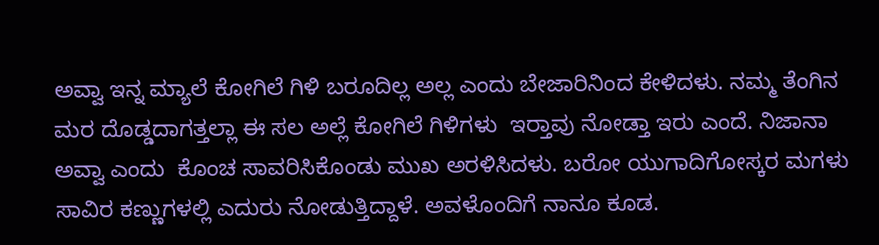ಅವ್ವಾ ಇನ್ನ ಮ್ಯಾಲೆ ಕೋಗಿಲೆ ಗಿಳಿ ಬರೂದಿಲ್ಲ ಅಲ್ಲ ಎಂದು ಬೇಜಾರಿನಿಂದ ಕೇಳಿದಳು. ನಮ್ಮ ತೆಂಗಿನ ಮರ ದೊಡ್ಡದಾಗತ್ತಲ್ಲಾ ಈ ಸಲ ಅಲ್ಲೆ ಕೋಗಿಲೆ ಗಿಳಿಗಳು  ಇರ‍್ತಾವು ನೋಡ್ತಾ ಇರು ಎಂದೆ. ನಿಜಾನಾ ಅವ್ವಾ ಎಂದು  ಕೊಂಚ ಸಾವರಿಸಿಕೊಂಡು ಮುಖ ಅರಳಿಸಿದಳು. ಬರೋ ಯುಗಾದಿಗೋಸ್ಕರ ಮಗಳು ಸಾವಿರ ಕಣ್ಣುಗಳಲ್ಲಿ ಎದುರು ನೋಡುತ್ತಿದ್ದಾಳೆ. ಅವಳೊಂದಿಗೆ ನಾನೂ ಕೂಡ.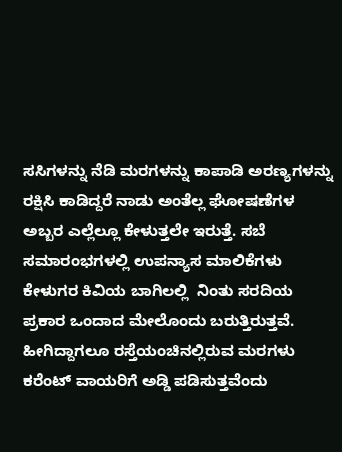ಸಸಿಗಳನ್ನು ನೆಡಿ ಮರಗಳನ್ನು ಕಾಪಾಡಿ ಅರಣ್ಯಗಳನ್ನು ರಕ್ಷಿಸಿ ಕಾಡಿದ್ದರೆ ನಾಡು ಅಂತೆಲ್ಲ ಘೋಷಣೆಗಳ ಅಬ್ಬರ ಎಲ್ಲೆಲ್ಲೂ ಕೇಳುತ್ತಲೇ ಇರುತ್ತೆ. ಸಬೆ ಸಮಾರಂಭಗಳಲ್ಲಿ ಉಪನ್ಯಾಸ ಮಾಲಿಕೆಗಳು ಕೇಳುಗರ ಕಿವಿಯ ಬಾಗಿಲಲ್ಲಿ  ನಿಂತು ಸರದಿಯ ಪ್ರಕಾರ ಒಂದಾದ ಮೇಲೊಂದು ಬರುತ್ತಿರುತ್ತವೆ. ಹೀಗಿದ್ದಾಗಲೂ ರಸ್ತೆಯಂಚಿನಲ್ಲಿರುವ ಮರಗಳು ಕರೆಂಟ್ ವಾಯರಿಗೆ ಅಡ್ಡಿ ಪಡಿಸುತ್ತವೆಂದು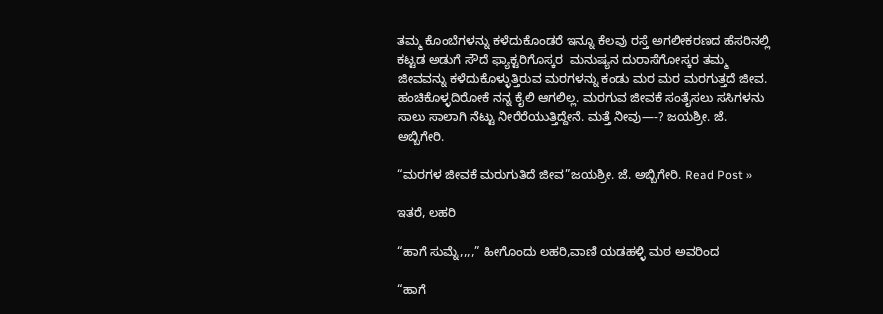ತಮ್ಮ ಕೊಂಬೆಗಳನ್ನು ಕಳೆದುಕೊಂಡರೆ ಇನ್ನೂ ಕೆಲವು ರಸ್ತೆ ಅಗಲೀಕರಣದ ಹೆಸರಿನಲ್ಲಿ ಕಟ್ಟಡ ಅಡುಗೆ ಸೌದೆ ಫ್ಯಾಕ್ಟರಿಗೊಸ್ಕರ  ಮನುಷ್ಯನ ದುರಾಸೆಗೋಸ್ಕರ ತಮ್ಮ ಜೀವವನ್ನು ಕಳೆದುಕೊಳ್ಳುತ್ತಿರುವ ಮರಗಳನ್ನು ಕಂಡು ಮರ ಮರ ಮರಗುತ್ತದೆ ಜೀವ. ಹಂಚಿಕೊಳ್ಳದಿರೋಕೆ ನನ್ನ ಕೈಲಿ ಆಗಲಿಲ್ಲ. ಮರಗುವ ಜೀವಕೆ ಸಂತೈಸಲು ಸಸಿಗಳನು ಸಾಲು ಸಾಲಾಗಿ ನೆಟ್ಟು ನೀರೆರೆಯುತ್ತಿದ್ದೇನೆ. ಮತ್ತೆ ನೀವು—-? ಜಯಶ್ರೀ. ಜೆ. ಅಬ್ಬಿಗೇರಿ.

“ಮರಗಳ ಜೀವಕೆ ಮರುಗುತಿದೆ ಜೀವ”ಜಯಶ್ರೀ. ಜೆ. ಅಬ್ಬಿಗೇರಿ. Read Post »

ಇತರೆ, ಲಹರಿ

“ಹಾಗೆ ಸುಮ್ನೆ,,,,” ಹೀಗೊಂದು ಲಹರಿ,ವಾಣಿ ಯಡಹಳ್ಳಿ ಮಠ ಅವರಿಂದ

“ಹಾಗೆ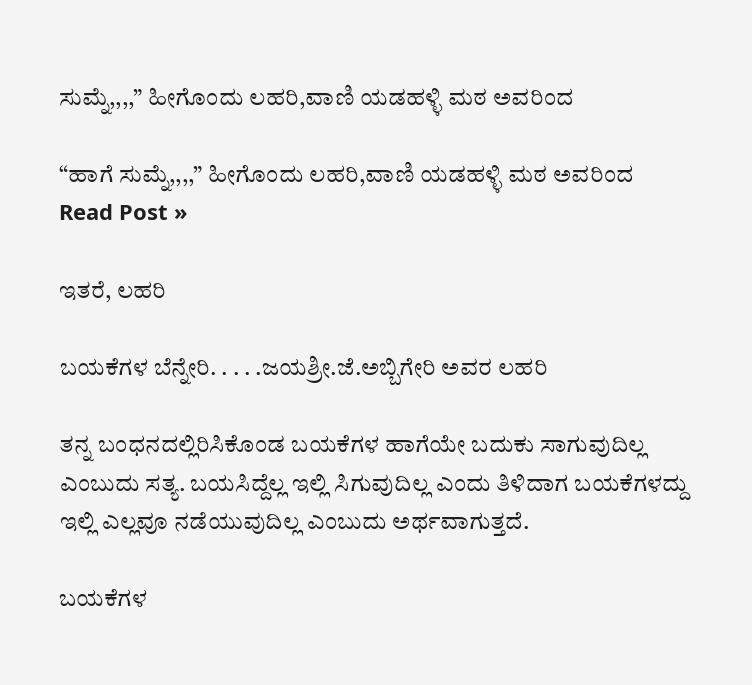ಸುಮ್ನೆ,,,,” ಹೀಗೊಂದು ಲಹರಿ,ವಾಣಿ ಯಡಹಳ್ಳಿ ಮಠ ಅವರಿಂದ

“ಹಾಗೆ ಸುಮ್ನೆ,,,,” ಹೀಗೊಂದು ಲಹರಿ,ವಾಣಿ ಯಡಹಳ್ಳಿ ಮಠ ಅವರಿಂದ Read Post »

ಇತರೆ, ಲಹರಿ

ಬಯಕೆಗಳ ಬೆನ್ನೇರಿ. . . . .ಜಯಶ್ರೀ.ಜೆ.ಅಬ್ಬಿಗೇರಿ‌ ಅವರ ಲಹರಿ

ತನ್ನ ಬಂಧನದಲ್ಲಿರಿಸಿಕೊಂಡ ಬಯಕೆಗಳ ಹಾಗೆಯೇ ಬದುಕು ಸಾಗುವುದಿಲ್ಲ ಎಂಬುದು ಸತ್ಯ. ಬಯಸಿದ್ದೆಲ್ಲ ಇಲ್ಲಿ ಸಿಗುವುದಿಲ್ಲ ಎಂದು ತಿಳಿದಾಗ ಬಯಕೆಗಳದ್ದು ಇಲ್ಲಿ ಎಲ್ಲವೂ ನಡೆಯುವುದಿಲ್ಲ ಎಂಬುದು ಅರ್ಥವಾಗುತ್ತದೆ.

ಬಯಕೆಗಳ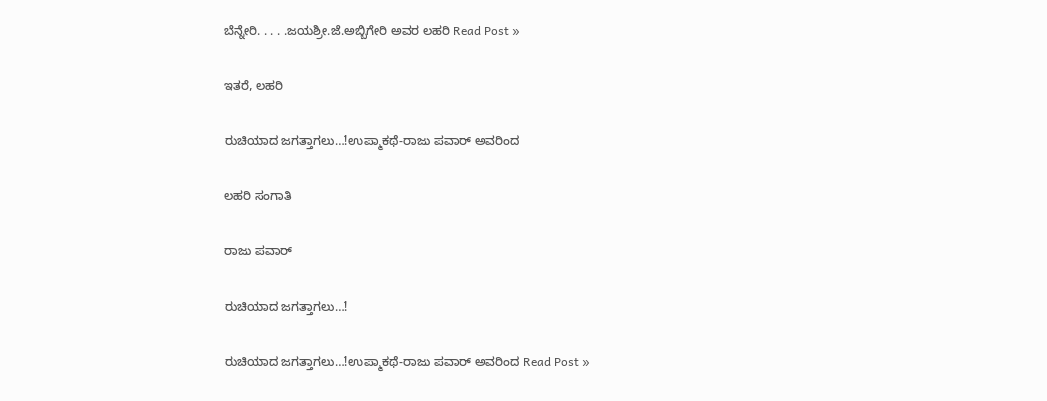ಬೆನ್ನೇರಿ. . . . .ಜಯಶ್ರೀ.ಜೆ.ಅಬ್ಬಿಗೇರಿ‌ ಅವರ ಲಹರಿ Read Post »

ಇತರೆ, ಲಹರಿ

ರುಚಿಯಾದ ಜಗತ್ತಾಗಲು…!́ಉಪ್ಮಾಕಥೆ-ರಾಜು ಪವಾರ್‌ ಅವರಿಂದ

ಲಹರಿ ಸಂಗಾತಿ

ರಾಜು ಪವಾರ್‌

ರುಚಿಯಾದ ಜಗತ್ತಾಗಲು…!́

ರುಚಿಯಾದ ಜಗತ್ತಾಗಲು…!́ಉಪ್ಮಾಕಥೆ-ರಾಜು ಪವಾರ್‌ ಅವರಿಂದ Read Post »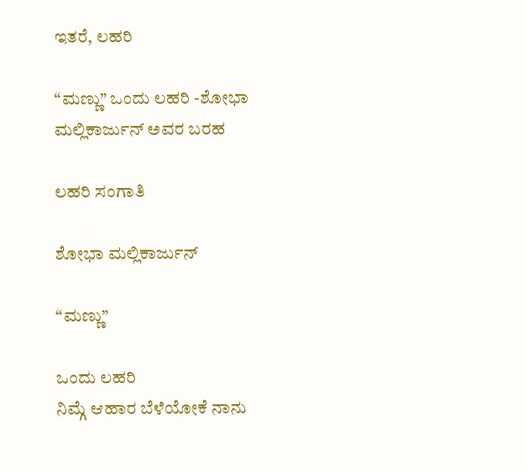ಇತರೆ, ಲಹರಿ

“ಮಣ್ಣು” ಒಂದು ಲಹರಿ -ಶೋಭಾ ಮಲ್ಲಿಕಾರ್ಜುನ್ ಅವರ ಬರಹ

ಲಹರಿ ಸಂಗಾತಿ

ಶೋಭಾ ಮಲ್ಲಿಕಾರ್ಜುನ್

“ಮಣ್ಣು”

ಒಂದು ಲಹರಿ
ನಿಮ್ಗೆ ಆಹಾರ ಬೆಳೆಯೋಕೆ ನಾನು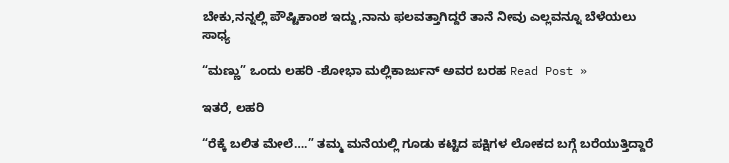ಬೇಕು,ನನ್ನಲ್ಲಿ ಪೌಷ್ಟಿಕಾಂಶ ಇದ್ದು,ನಾನು ಫಲವತ್ತಾಗಿದ್ದರೆ ತಾನೆ ನೀವು ಎಲ್ಲವನ್ನೂ ಬೆಳೆಯಲು ಸಾಧ್ಯ

“ಮಣ್ಣು” ಒಂದು ಲಹರಿ -ಶೋಭಾ ಮಲ್ಲಿಕಾರ್ಜುನ್ ಅವರ ಬರಹ Read Post »

ಇತರೆ, ಲಹರಿ

“ರೆಕ್ಕೆ ಬಲಿತ ಮೇಲೆ….” ತಮ್ಮ ಮನೆಯಲ್ಲಿ ಗೂಡು ಕಟ್ಟಿದ ಪಕ್ಷಿಗಳ ಲೋಕದ ಬಗ್ಗೆ ಬರೆಯುತ್ತಿದ್ದಾರೆ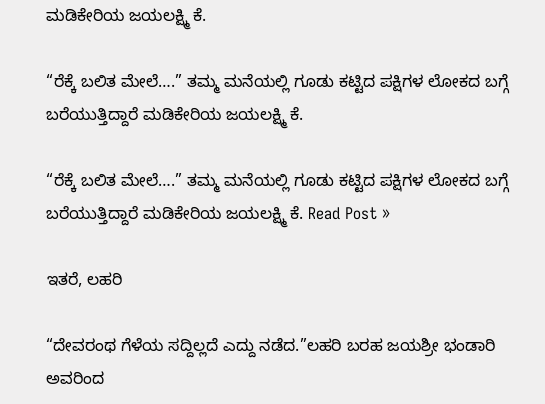ಮಡಿಕೇರಿಯ ಜಯಲಕ್ಷ್ಮಿ ಕೆ.

“ರೆಕ್ಕೆ ಬಲಿತ ಮೇಲೆ….” ತಮ್ಮ ಮನೆಯಲ್ಲಿ ಗೂಡು ಕಟ್ಟಿದ ಪಕ್ಷಿಗಳ ಲೋಕದ ಬಗ್ಗೆ ಬರೆಯುತ್ತಿದ್ದಾರೆ ಮಡಿಕೇರಿಯ ಜಯಲಕ್ಷ್ಮಿ ಕೆ.

“ರೆಕ್ಕೆ ಬಲಿತ ಮೇಲೆ….” ತಮ್ಮ ಮನೆಯಲ್ಲಿ ಗೂಡು ಕಟ್ಟಿದ ಪಕ್ಷಿಗಳ ಲೋಕದ ಬಗ್ಗೆ ಬರೆಯುತ್ತಿದ್ದಾರೆ ಮಡಿಕೇರಿಯ ಜಯಲಕ್ಷ್ಮಿ ಕೆ. Read Post »

ಇತರೆ, ಲಹರಿ

“ದೇವರಂಥ ಗೆಳೆಯ ಸದ್ದಿಲ್ಲದೆ ಎದ್ದು ನಡೆದ.”ಲಹರಿ ಬರಹ ಜಯಶ್ರೀ ಭಂಡಾರಿ ಅವರಿಂದ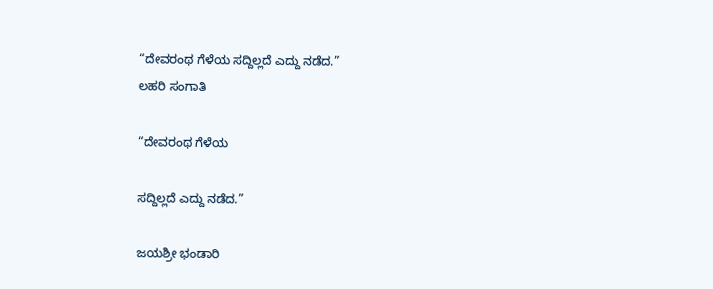“ದೇವರಂಥ ಗೆಳೆಯ ಸದ್ದಿಲ್ಲದೆ ಎದ್ದು ನಡೆದ.”
ಲಹರಿ ಸಂಗಾತಿ

“ದೇವರಂಥ ಗೆಳೆಯ

ಸದ್ದಿಲ್ಲದೆ ಎದ್ದು ನಡೆದ.”

ಜಯಶ್ರೀ ಭಂಡಾರಿ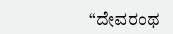“ದೇವರಂಥ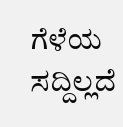ಗೆಳೆಯ ಸದ್ದಿಲ್ಲದೆ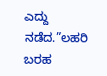ಎದ್ದು ನಡೆದ.”ಲಹರಿ ಬರಹ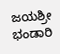ಜಯಶ್ರೀ ಭಂಡಾರಿ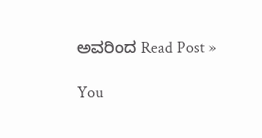ಅವರಿಂದ Read Post »

You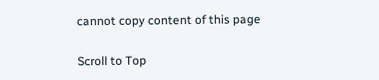cannot copy content of this page

Scroll to Top